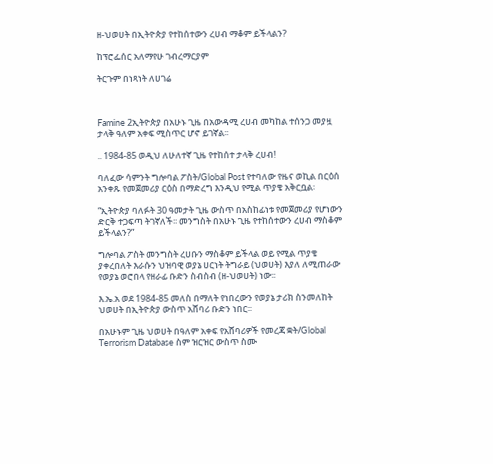ዘ-ህወሀት በኢትዮጵያ የተከሰተውን ረሀብ ማቆም ይችላልን?

ከፕሮፌሰር አለማየሁ ገብረማርያም

ትርጉም በነጻነት ለሀገሬ



Famine 2ኢትዮጵያ በአሁኑ ጊዜ በአውዳሚ ረሀብ መካከል ተሰንጋ መያዟ ታላቅ ዓለም አቀፍ ሚስጥር ሆኖ ይገኛል፡፡

.. 1984-85 ወዲህ ለሁለተኛ ጊዜ የተከሰተ ታላቅ ረሀብ!

ባለፈው ሳምንት ግሎባል ፖስት/Global Post የተባለው የዜና ወኪል በርዕሰ አንቀጹ የመጀመሪያ ርዕስ በማድረግ እንዲህ የሚል ጥያቄ አቅርቧል፡

“ኢትዮጵያ ባለፉት 30 ዓመታት ጊዜ ውስጥ በአስከፊነቱ የመጀመሪያ የሆነውን ድርቅ ተጋፍጣ ትገኛለች፡፡ መንግስት በአሁኑ ጊዜ የተከሰተውን ረሀብ ማስቆም ይችላልን?”

ግሎባል ፖስት መንግስት ረሀቡን ማስቆም ይችላል ወይ የሚል ጥያቄ ያቀረበለት እራሱን ህዝባዊ ወያኔ ሀርነት ትግራይ (ህወሀት) እያለ ለሚጠራው የወያኔ ወሮበላ የዘራፊ ቡድን ስብስብ (ዘ-ህወሀት) ነው፡፡

እ.ኤ.አ ወደ 1984-85 መለስ በማለት የነበረውን የወያኔ ታሪክ ስንመለከት ህወሀት በኢትዮጵያ ውስጥ አሸባሪ ቡድን ነበር፡፡

በአሁኑም ጊዜ ህወሀት በዓለም አቀፍ የአሸባሪዎች የመረጃ ቋት/Global Terrorism Database ስም ዝርዝር ውስጥ ስሙ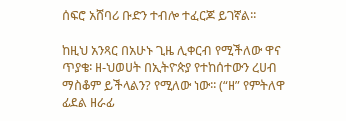ሰፍሮ አሸባሪ ቡድን ተብሎ ተፈርጆ ይገኛል፡፡

ከዚህ አንጻር በአሁኑ ጊዜ ሊቀርብ የሚችለው ዋና ጥያቄ፡ ዘ-ህወሀት በኢትዮጵያ የተከሰተውን ረሀብ ማስቆም ይችላልን? የሚለው ነው፡፡ (“ዘ” የምትለዋ ፊደል ዘራፊ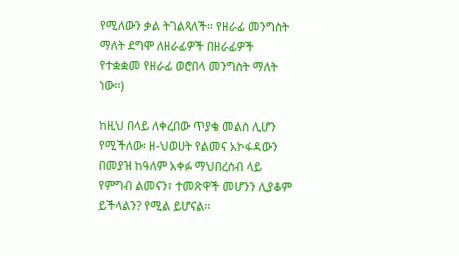የሚለውን ቃል ትገልጻለች፡፡ የዘራፊ መንግስት ማለት ደግሞ ለዘራፊዎች በዘራፊዎች የተቋቋመ የዘራፊ ወሮበላ መንግስት ማለት ነው፡፡)

ከዚህ በላይ ለቀረበው ጥያቄ መልስ ሊሆን የሚችለው፡ ዘ-ህወሀት የልመና አኮፋዳውን በመያዝ ከዓለም አቀፉ ማህበረሰብ ላይ የምግብ ልመናን፣ ተመጽዋች መሆንን ሊያቆም ይችላልን? የሚል ይሆናል፡፡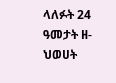ላለፉት 24 ዓመታት ዘ-ህወሀት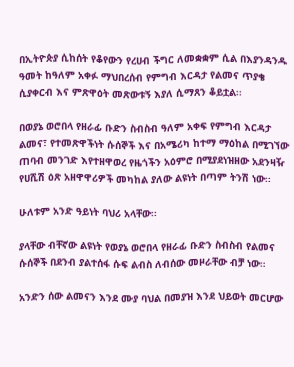በኢትዮጵያ ሲከሰት የቆየውን የረሀብ ችግር ለመቋቋም ሲል በእያንዳንዱ ዓመት ከዓለም አቀፉ ማህበረሰብ የምግብ እርዳታ የልመና ጥያቄ ሲያቀርብ እና ምጽዋዕት መጽውቱኝ እያለ ሲማጸን ቆይቷል፡፡

በወያኔ ወሮበላ የዘራፊ ቡድን ስብስብ ዓለም አቀፍ የምግብ እርዳታ ልመና፣ የተመጽዋችነት ሱሰኞች እና በአሜሪካ ከተማ ማዕከል በሚገኘው ጠባብ መንገድ እየተዘዋወረ የዜጎችን አዕምሮ በሚያደነዝዘው አደንዛዥ የሀሺሽ ዕጽ አዘዋዋሪዎች መካከል ያለው ልዩነት በጣም ትንሽ ነው፡፡

ሁለቱም አንድ ዓይነት ባህሪ አላቸው፡፡

ያላቸው ብቸኛው ልዩነት የወያኔ ወሮበላ የዘራፊ ቡድን ስብስብ የልመና ሱሰኞች በደንብ ያልተሰፋ ሱፍ ልብስ ለብሰው መዞራቸው ብቻ ነው።

አንድን ሰው ልመናን እንደ ሙያ ባህል በመያዝ እንደ ህይወት መርሆው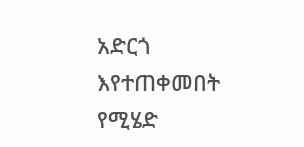አድርጎ እየተጠቀመበት የሚሄድ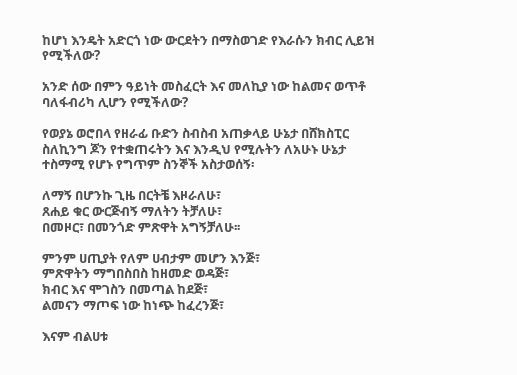ከሆነ እንዴት አድርጎ ነው ውርደትን በማስወገድ የእራሱን ክብር ሊይዝ የሚችለው?

አንድ ሰው በምን ዓይነት መስፈርት እና መለኪያ ነው ከልመና ወጥቶ ባለፋብሪካ ሊሆን የሚችለው?

የወያኔ ወሮበላ የዘራፊ ቡድን ስብስብ አጠቃላይ ሁኔታ በሸክስፒር ስለኪንግ ጆን የተቋጠሩትን እና እንዲህ የሚሉትን ለአሁኑ ሁኔታ ተስማሚ የሆኑ የግጥም ስንኞች አስታወሰኝ፡

ለማኝ በሆንኩ ጊዜ በርትቼ እዞራለሁ፣
ጸሐይ ቁር ውርጅብኝ ማለትን ትቻለሁ፣
በመዞር፣ በመንጎድ ምጽዋት አግኝቻለሁ፡፡

ምንም ሀጢያት የለም ሀብታም መሆን እንጅ፣
ምጽዋትን ማግበስበስ ከዘመድ ወዳጅ፣
ክብር እና ሞገስን በመጣል ከደጅ፣
ልመናን ማጦፍ ነው ከነጭ ከፈረንጅ፣

እናም ብልሀቱ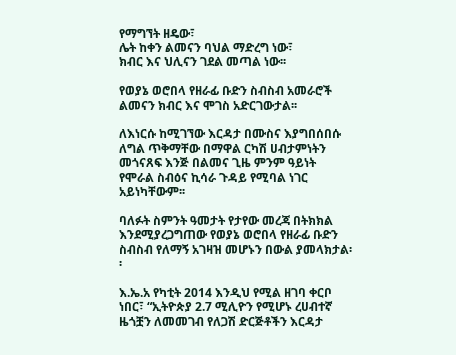የማግኘት ዘዴው፣
ሌት ከቀን ልመናን ባህል ማድረግ ነው፣
ክብር እና ህሊናን ገደል መጣል ነው፡፡

የወያኔ ወሮበላ የዘራፊ ቡድን ስብስብ አመራሮች ልመናን ክብር እና ሞገስ አድርገውታል፡፡

ለእነርሱ ከሚገኘው እርዳታ በሙስና እያግበሰበሱ ለግል ጥቅማቸው በማዋል ርካሽ ሀብታምነትን መጎናጸፍ እንጅ በልመና ጊዜ ምንም ዓይነት የሞራል ስብዕና ኪሳራ ጉዳይ የሚባል ነገር አይነካቸውም፡፡

ባለፉት ስምንት ዓመታት የታየው መረጃ በትክክል እንደሚያረጋግጠው የወያኔ ወሮበላ የዘራፊ ቡድን ስብስብ የለማኝ አገዛዝ መሆኑን በውል ያመላክታል፡፡

እ.ኤ.አ የካቲት 2014 እንዲህ የሚል ዘገባ ቀርቦ ነበር፣ “ኢትዮጵያ 2.7 ሚሊዮን የሚሆኑ ረሀብተኛ ዜጎቿን ለመመገብ የለጋሽ ድርጅቶችን እርዳታ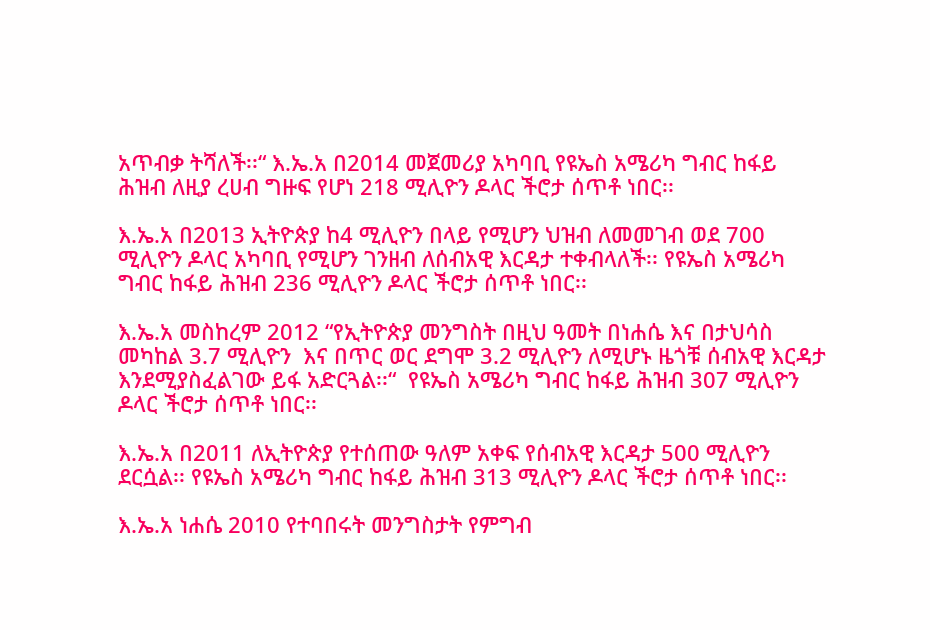አጥብቃ ትሻለች፡፡“ እ.ኤ.አ በ2014 መጀመሪያ አካባቢ የዩኤስ አሜሪካ ግብር ከፋይ ሕዝብ ለዚያ ረሀብ ግዙፍ የሆነ 218 ሚሊዮን ዶላር ችሮታ ሰጥቶ ነበር፡፡

እ.ኤ.አ በ2013 ኢትዮጵያ ከ4 ሚሊዮን በላይ የሚሆን ህዝብ ለመመገብ ወደ 700 ሚሊዮን ዶላር አካባቢ የሚሆን ገንዘብ ለሰብአዊ እርዳታ ተቀብላለች፡፡ የዩኤስ አሜሪካ ግብር ከፋይ ሕዝብ 236 ሚሊዮን ዶላር ችሮታ ሰጥቶ ነበር፡፡

እ.ኤ.አ መስከረም 2012 “የኢትዮጵያ መንግስት በዚህ ዓመት በነሐሴ እና በታህሳስ መካከል 3.7 ሚሊዮን  እና በጥር ወር ደግሞ 3.2 ሚሊዮን ለሚሆኑ ዜጎቹ ሰብአዊ እርዳታ እንደሚያስፈልገው ይፋ አድርጓል፡፡“  የዩኤስ አሜሪካ ግብር ከፋይ ሕዝብ 307 ሚሊዮን ዶላር ችሮታ ሰጥቶ ነበር፡፡

እ.ኤ.አ በ2011 ለኢትዮጵያ የተሰጠው ዓለም አቀፍ የሰብአዊ እርዳታ 500 ሚሊዮን ደርሷል፡፡ የዩኤስ አሜሪካ ግብር ከፋይ ሕዝብ 313 ሚሊዮን ዶላር ችሮታ ሰጥቶ ነበር፡፡

እ.ኤ.አ ነሐሴ 2010 የተባበሩት መንግስታት የምግብ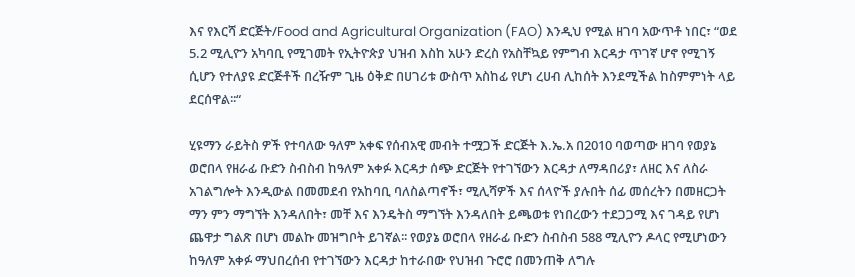እና የእርሻ ድርጅት/Food and Agricultural Organization (FAO) እንዲህ የሚል ዘገባ አውጥቶ ነበር፣ “ወደ 5.2 ሚሊዮን አካባቢ የሚገመት የኢትዮጵያ ህዝብ እስከ አሁን ድረስ የአስቸኳይ የምግብ እርዳታ ጥገኛ ሆኖ የሚገኝ ሲሆን የተለያዩ ድርጅቶች በረዥም ጊዜ ዕቅድ በሀገሪቱ ውስጥ አስከፊ የሆነ ረሀብ ሊከሰት እንደሚችል ከስምምነት ላይ ደርሰዋል፡፡“

ሂዩማን ራይትስ ዎች የተባለው ዓለም አቀፍ የሰብአዊ መብት ተሟጋች ድርጅት እ.ኤ.አ በ2010 ባወጣው ዘገባ የወያኔ ወሮበላ የዘራፊ ቡድን ስብስብ ከዓለም አቀፉ እርዳታ ሰጭ ድርጅት የተገኘውን እርዳታ ለማዳበሪያ፣ ለዘር እና ለስራ አገልግሎት እንዲውል በመመደብ የአከባቢ ባለስልጣኖች፣ ሚሊሻዎች እና ሰላዮች ያሉበት ሰፊ መሰረትን በመዘርጋት ማን ምን ማግኘት እንዳለበት፣ መቸ እና እንዴትስ ማግኘት እንዳለበት ይጫወቱ የነበረውን ተደጋጋሚ እና ገዳይ የሆነ ጨዋታ ግልጽ በሆነ መልኩ መዝግቦት ይገኛል፡፡ የወያኔ ወሮበላ የዘራፊ ቡድን ስብስብ 588 ሚሊዮን ዶላር የሚሆነውን ከዓለም አቀፉ ማህበረሰብ የተገኘውን እርዳታ ከተራበው የህዝብ ጉሮሮ በመንጠቅ ለግሉ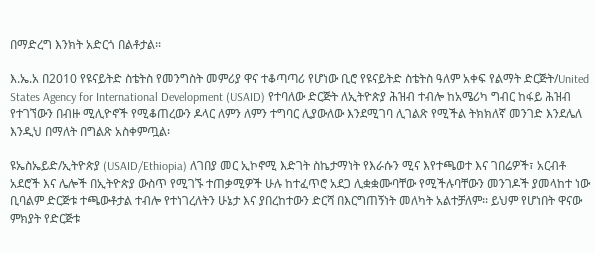በማድረግ እንክት አድርጎ በልቶታል፡፡

እ.ኤ.አ በ2010 የዩናይትድ ስቴትስ የመንግስት መምሪያ ዋና ተቆጣጣሪ የሆነው ቢሮ የዩናይትድ ስቴትስ ዓለም አቀፍ የልማት ድርጅት/United States Agency for International Development (USAID) የተባለው ድርጅት ለኢትዮጵያ ሕዝብ ተብሎ ከአሜሪካ ግብር ከፋይ ሕዝብ የተገኘውን በብዙ ሚሊዮኖች የሚቆጠረውን ዶላር ለምን ለምን ተግባር ሊያውለው እንደሚገባ ሊገልጽ የሚችል ትክክለኛ መንገድ እንደሌለ እንዲህ በማለት በግልጽ አስቀምጧል፡

ዩኤስኤይድ/ኢትዮጵያ (USAID/Ethiopia) ለገበያ መር ኢኮኖሚ እድገት ስኬታማነት የእራሱን ሚና እየተጫወተ እና ገበሬዎች፣ አርብቶ አደሮች እና ሌሎች በኢትዮጵያ ውስጥ የሚገኙ ተጠቃሚዎች ሁሉ ከተፈጥሮ አደጋ ሊቋቋሙባቸው የሚችሉባቸውን መንገዶች ያመላከተ ነው ቢባልም ድርጅቱ ተጫውቶታል ተብሎ የተነገረለትን ሁኔታ እና ያበረከተውን ድርሻ በእርግጠኝነት መለካት አልተቻለም፡፡ ይህም የሆነበት ዋናው ምክያት የድርጅቱ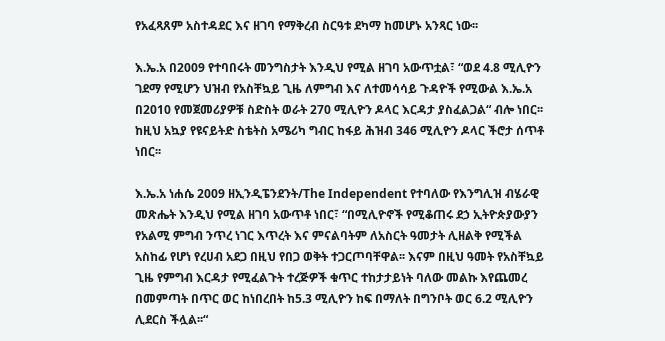የአፈጻጸም አስተዳደር እና ዘገባ የማቅረብ ስርዓቱ ደካማ ከመሆኑ አንጻር ነው፡፡

እ.ኤ.አ በ2009 የተባበሩት መንግስታት እንዲህ የሚል ዘገባ አውጥቷል፣ “ወደ 4.8 ሚሊዮን ገደማ የሚሆን ህዝብ የአስቸኳይ ጊዜ ለምግብ እና ለተመሳሳይ ጉዳዮች የሚውል እ.ኤ.አ በ2010 የመጀመሪያዎቹ ስድስት ወራት 270 ሚሊዮን ዶላር እርዳታ ያስፈልጋል“ ብሎ ነበር፡፡ ከዚህ አኳያ የዩናይትድ ስቴትስ አሜሪካ ግብር ከፋይ ሕዝብ 346 ሚሊዮን ዶላር ችሮታ ሰጥቶ ነበር፡፡

እ.ኤ.አ ነሐሴ 2009 ዘኢንዲፔንደንት/The Independent የተባለው የእንግሊዝ ብሄራዊ መጽሔት እንዲህ የሚል ዘገባ አውጥቶ ነበር፣ “በሚሊዮኖች የሚቆጠሩ ደኃ ኢትዮጵያውያን የአልሚ ምግብ ንጥረ ነገር እጥረት እና ምናልባትም ለአስርት ዓመታት ሊዘልቅ የሚችል አስከፊ የሆነ የረሀብ አደጋ በዚህ የበጋ ወቅት ተጋርጦባቸዋል፡፡ እናም በዚህ ዓመት የአስቸኳይ ጊዜ የምግብ እርዳታ የሚፈልጉት ተረጅዎች ቁጥር ተከታታይነት ባለው መልኩ እየጨመረ በመምጣት በጥር ወር ከነበረበት ከ5.3 ሚሊዮን ከፍ በማለት በግንቦት ወር 6.2 ሚሊዮን ሊደርስ ችሏል፡፡“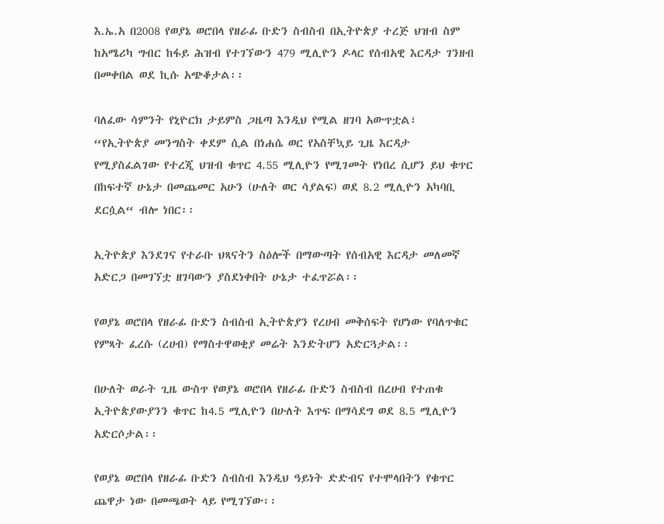እ.ኤ.አ በ2008 የወያኔ ወሮበላ የዘራፊ ቡድን ስብስብ በኢትዮጵያ ተረጅ ህዝብ ስም ከአሜሪካ ግብር ከፋይ ሕዝብ የተገኘውን 479 ሚሊዮን ዶላር የሰብአዊ እርዳታ ገንዘብ በመቀበል ወደ ኪሱ አጭቆታል፡፡

ባለፈው ሳምንት የኒዮርክ ታይምስ ጋዜጣ እንዲህ የሚል ዘገባ አውጥቷል፣ “የኢትዮጵያ መንግስት ቀደም ሲል በነሐሴ ወር የአስቸኳይ ጊዜ እርዳታ የሚያስፈልገው የተረጂ ህዝብ ቁጥር 4.55 ሚሊዮን የሚገመት የነበረ ሲሆን ይህ ቁጥር በከፍተኛ ሁኔታ በመጨመር አሁን (ሁለት ወር ሳያልፍ) ወደ 8.2 ሚሊዮን አካባቢ ደርሷል“ ብሎ ነበር፡፡

ኢትዮጵያ እንደገና የተራቡ ህጻናትን ስዕሎች በማውጣት የሰብአዊ እርዳታ መለመኛ አድርጋ በመገኘቷ ዘገባውን ያስደነቀበት ሁኔታ ተፈጥሯል፡፡

የወያኔ ወሮበላ የዘራፊ ቡድን ስብስብ ኢትዮጵያን የረሀብ መቅሰፍት የሆነው የባለጥቁር የምጻት ፈረሱ (ረሀብ) የማስተዋወቂያ መሬት እንድትሆን አድርጓታል፡፡

በሁለት ወራት ጊዜ ውስጥ የወያኔ ወሮበላ የዘራፊ ቡድን ስብስብ በረሀብ የተጠቁ ኢትዮጵያውያንን ቁጥር ከ4.5 ሚሊዮን በሁለት እጥፍ በማሳደግ ወደ 8.5 ሚሊዮን አድርሶታል፡፡

የወያኔ ወሮበላ የዘራፊ ቡድን ስብስብ እንዲህ ዓይነት ድድብና የተሞላበትን የቁጥር ጨዋታ ነው በመጫወት ላይ የሚገኘው፡፡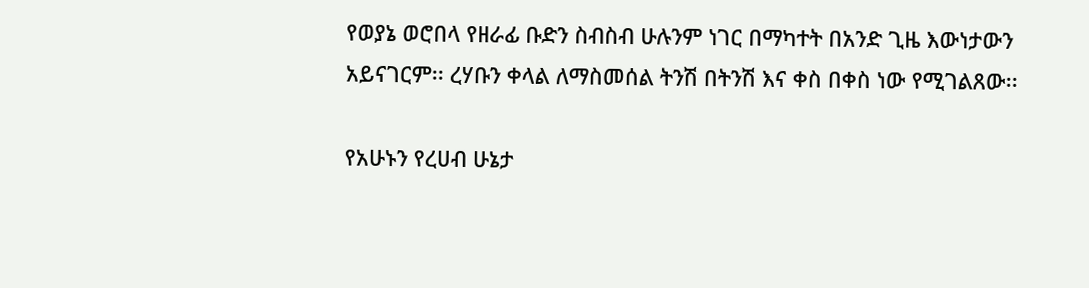የወያኔ ወሮበላ የዘራፊ ቡድን ስብስብ ሁሉንም ነገር በማካተት በአንድ ጊዜ እውነታውን አይናገርም፡፡ ረሃቡን ቀላል ለማስመሰል ትንሽ በትንሽ እና ቀስ በቀስ ነው የሚገልጸው፡፡

የአሁኑን የረሀብ ሁኔታ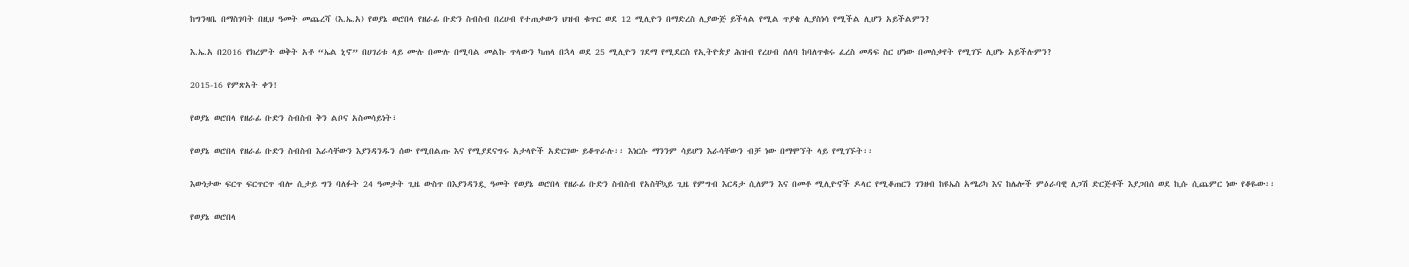ከግንዛቤ በማስገባት በዚህ ዓመት መጨረሻ (እ.ኤ.አ) የወያኔ ወሮበላ የዘራፊ ቡድን ስብስብ በረሀብ የተጠቃውን ህዝብ ቁጥር ወደ 12 ሚሊዮን በማድረስ ሊያውጅ ይችላል የሚል ጥያቄ ሊያስነሳ የሚችል ሊሆን አይችልምን?

እ.ኤ.አ በ2016 የክረምት ወቅት አቶ “ኤል ኒኖ” በሀገሪቱ ላይ ሙሉ በሙሉ በሚባል መልኩ ጥላውን ካጠላ በኋላ ወደ 25 ሚሊዮን ገደማ የሚደርስ የኢትዮጵያ ሕዝብ የረሀብ ሰለባ ከባለጥቁሩ ፈረስ መዳፍ ስር ሆነው በመሰቃየት የሚገኙ ሊሆኑ አይችሉምን?

2015-16 የምጽአት ቀን!

የወያኔ ወሮበላ የዘራፊ ቡድን ስብስብ ቅን ልቦና አስመሳይነት፣

የወያኔ ወሮበላ የዘራፊ ቡድን ስብስብ እራሳቸውን እያንዳንዱን ሰው የሚበልጡ እና የሚያደናግሩ አታላዮች አድርገው ይቆጥራሉ፡፡ እነርሱ ማንንም ሳይሆን እራሳቸውን ብቻ ነው በማሞኘት ላይ የሚገኙት፡፡

እውነታው ፍርጥ ፍርጥርጥ ብሎ ሲታይ ግን ባለፉት 24 ዓመታት ጊዜ ውስጥ በእያንዳንዷ ዓመት የወያኔ ወሮበላ የዘራፊ ቡድን ስብስብ የአስቸኳይ ጊዜ የምግብ እርዳታ ሲለምን እና በመቶ ሚሊዮኖች ዶላር የሚቆጠርን ገንዘብ ከዩኤስ አሜሪካ እና ከሌሎች ምዕራባዊ ለጋሽ ድርጅቶች እያጋበሰ ወደ ኪሱ ሲጨምር ነው የቆዬው፡፡

የወያኔ ወሮበላ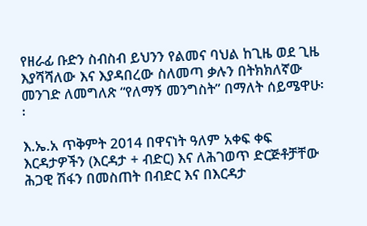የዘራፊ ቡድን ስብስብ ይህንን የልመና ባህል ከጊዜ ወደ ጊዜ እያሻሻለው እና እያዳበረው ስለመጣ ቃሉን በትክክለኛው መንገድ ለመግለጽ “የለማኝ መንግስት” በማለት ሰይሜዋሁ፡፡

እ.ኤ.አ ጥቅምት 2014 በዋናነት ዓለም አቀፍ ቀፍ እርዳታዎችን (እርዳታ + ብድር) እና ለሕገወጥ ድርጅቶቻቸው ሕጋዊ ሽፋን በመስጠት በብድር እና በእርዳታ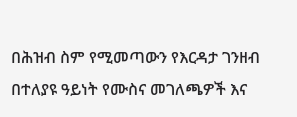በሕዝብ ስም የሚመጣውን የእርዳታ ገንዘብ በተለያዩ ዓይነት የሙስና መገለጫዎች እና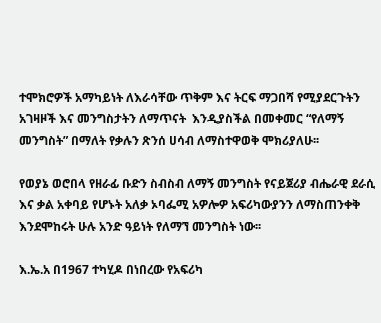ተሞክሮዎች አማካይነት ለእራሳቸው ጥቅም እና ትርፍ ማጋበሻ የሚያደርጉትን አገዛዞች እና መንግስታትን ለማጥናት  እንዲያስችል በመቀመር “የለማኝ መንግስት” በማለት የቃሉን ጽንሰ ሀሳብ ለማስተዋወቅ ሞክሪያለሁ፡፡

የወያኔ ወሮበላ የዘራፊ ቡድን ስብስብ ለማኝ መንግስት የናይጀሪያ ብሔራዊ ደራሲ እና ቃል አቀባይ የሆኑት አለቃ ኦባፌሚ አዎሎዎ አፍሪካውያንን ለማስጠንቀቅ እንደሞከሩት ሁሉ አንድ ዓይነት የለማኘ መንግስት ነው፡፡

እ.ኤ.አ በ1967 ተካሂዶ በነበረው የአፍሪካ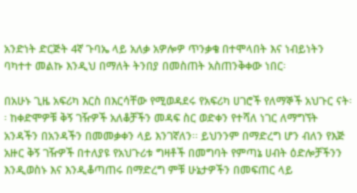አንድነት ድርጅት 4ኛ ጉባኤ ላይ አለቃ አዎሎዎ ጥንቃቄ በተሞላበት እና ነብይነትን ባካተተ መልኩ እንዲህ በማለት ትንበያ በመስጠት አስጠንቅቀው ነበር፡

በአሁኑ ጊዜ አፍሪካ እርስ በእርሳቸው የሚወዳደሩ የአፍሪካ ሀገሮች የለማኞች አህጉር ናት፡፡ ከቀድሞዎቹ ቅኝ ገዥዎች አለቆቻችን መዳፍ ስር ወድቀን የተሻለ ነገር ለማግኘት አንዳችን በአንዳችን በመመቃቀን ላይ እንገኛለን፡፡ ይህንንም በማድረግ ሆን ብለን የእጅ አዙር ቅኝ ገዥዎች በተለያዩ የአህጉሪቱ ግዛቶች በመግባት የምጣኔ ሀብት ዕድሎቻችንን እንዲወስኑ እና እንዲቆጣጠሩ በማድረግ ምቹ ሁኔታዎችን በመፍጠር ላይ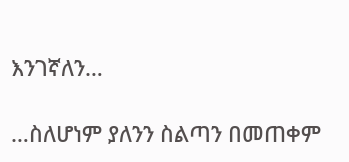እንገኛለን…

…ስለሆነም ያለንን ስልጣን በመጠቀም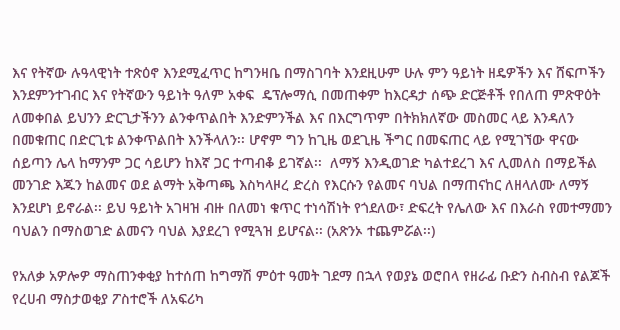እና የትኛው ሉዓላዊነት ተጽዕኖ እንደሚፈጥር ከግንዛቤ በማስገባት እንደዚሁም ሁሉ ምን ዓይነት ዘዴዎችን እና ሸፍጦችን እንደምንተገብር እና የትኛውን ዓይነት ዓለም አቀፍ  ዴፕሎማሲ በመጠቀም ከእርዳታ ሰጭ ድርጅቶች የበለጠ ምጽዋዕት ለመቀበል ይህንን ድርጊታችንን ልንቀጥልበት እንድምንችል እና በእርግጥም በትክክለኛው መስመር ላይ እንዳለን በመቁጠር በድርጊቱ ልንቀጥልበት እንችላለን፡፡ ሆኖም ግን ከጊዜ ወደጊዜ ችግር በመፍጠር ላይ የሚገኘው ዋናው ሰይጣን ሌላ ከማንም ጋር ሳይሆን ከእኛ ጋር ተጣብቆ ይገኛል፡፡  ለማኝ እንዲወገድ ካልተደረገ እና ሊመለስ በማይችል መንገድ እጁን ከልመና ወደ ልማት አቅጣጫ እስካላዞረ ድረስ የእርሱን የልመና ባህል በማጠናከር ለዘላለሙ ለማኝ እንደሆነ ይኖራል፡፡ ይህ ዓይነት አገዛዝ ብዙ በለመነ ቁጥር ተነሳሽነት የጎደለው፣ ድፍረት የሌለው እና በእራስ የመተማመን ባህልን በማስወገድ ልመናን ባህል እያደረገ የሚጓዝ ይሆናል፡፡ (አጽንኦ ተጨምሯል፡፡)

የአለቃ አዎሎዎ ማስጠንቀቂያ ከተሰጠ ከግማሽ ምዕተ ዓመት ገደማ በኋላ የወያኔ ወሮበላ የዘራፊ ቡድን ስብስብ የልጆች የረሀብ ማስታወቂያ ፖስተሮች ለአፍሪካ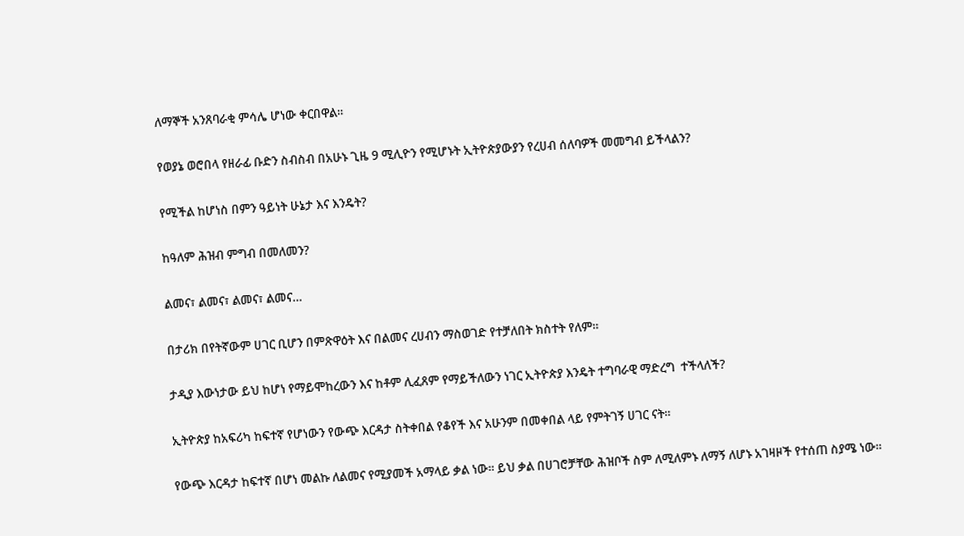ለማኞች አንጸባራቂ ምሳሌ ሆነው ቀርበዋል፡፡

የወያኔ ወሮበላ የዘራፊ ቡድን ስብስብ በአሁኑ ጊዜ 9 ሚሊዮን የሚሆኑት ኢትዮጵያውያን የረሀብ ሰለባዎች መመግብ ይችላልን?

የሚችል ከሆነስ በምን ዓይነት ሁኔታ እና እንዴት?

ከዓለም ሕዝብ ምግብ በመለመን?

ልመና፣ ልመና፣ ልመና፣ ልመና…

በታሪክ በየትኛውም ሀገር ቢሆን በምጽዋዕት እና በልመና ረሀብን ማስወገድ የተቻለበት ክስተት የለም፡፡

ታዲያ እውነታው ይህ ከሆነ የማይሞከረውን እና ከቶም ሊፈጸም የማይችለውን ነገር ኢትዮጵያ እንዴት ተግባራዊ ማድረግ  ተችላለች?

ኢትዮጵያ ከአፍሪካ ከፍተኛ የሆነውን የውጭ እርዳታ ስትቀበል የቆየች እና አሁንም በመቀበል ላይ የምትገኝ ሀገር ናት፡፡

የውጭ እርዳታ ከፍተኛ በሆነ መልኩ ለልመና የሚያመች አማላይ ቃል ነው፡፡ ይህ ቃል በሀገሮቻቸው ሕዝቦች ስም ለሚለምኑ ለማኝ ለሆኑ አገዛዞች የተሰጠ ስያሜ ነው፡፡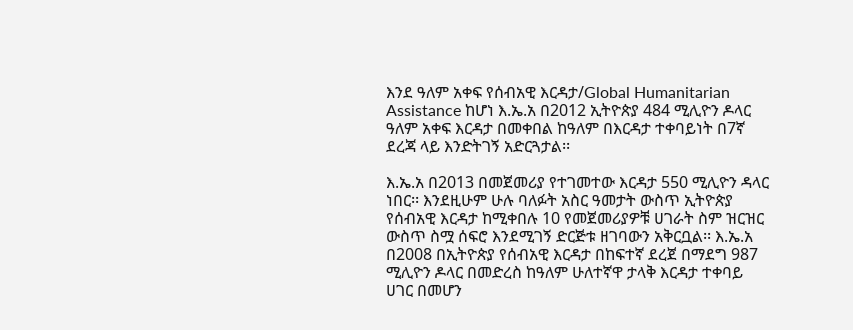እንደ ዓለም አቀፍ የሰብአዊ እርዳታ/Global Humanitarian Assistance ከሆነ እ.ኤ.አ በ2012 ኢትዮጵያ 484 ሚሊዮን ዶላር ዓለም አቀፍ እርዳታ በመቀበል ከዓለም በእርዳታ ተቀባይነት በ7ኛ ደረጃ ላይ እንድትገኝ አድርጓታል፡፡

እ.ኤ.አ በ2013 በመጀመሪያ የተገመተው እርዳታ 550 ሚሊዮን ዳላር ነበር፡፡ እንደዚሁም ሁሉ ባለፉት አስር ዓመታት ውስጥ ኢትዮጵያ የሰብአዊ እርዳታ ከሚቀበሉ 10 የመጀመሪያዎቹ ሀገራት ስም ዝርዝር ውስጥ ስሟ ሰፍሮ እንደሚገኝ ድርጅቱ ዘገባውን አቅርቧል፡፡ እ.ኤ.አ በ2008 በኢትዮጵያ የሰብአዊ እርዳታ በከፍተኛ ደረጀ በማደግ 987 ሚሊዮን ዶላር በመድረስ ከዓለም ሁለተኛዋ ታላቅ እርዳታ ተቀባይ ሀገር በመሆን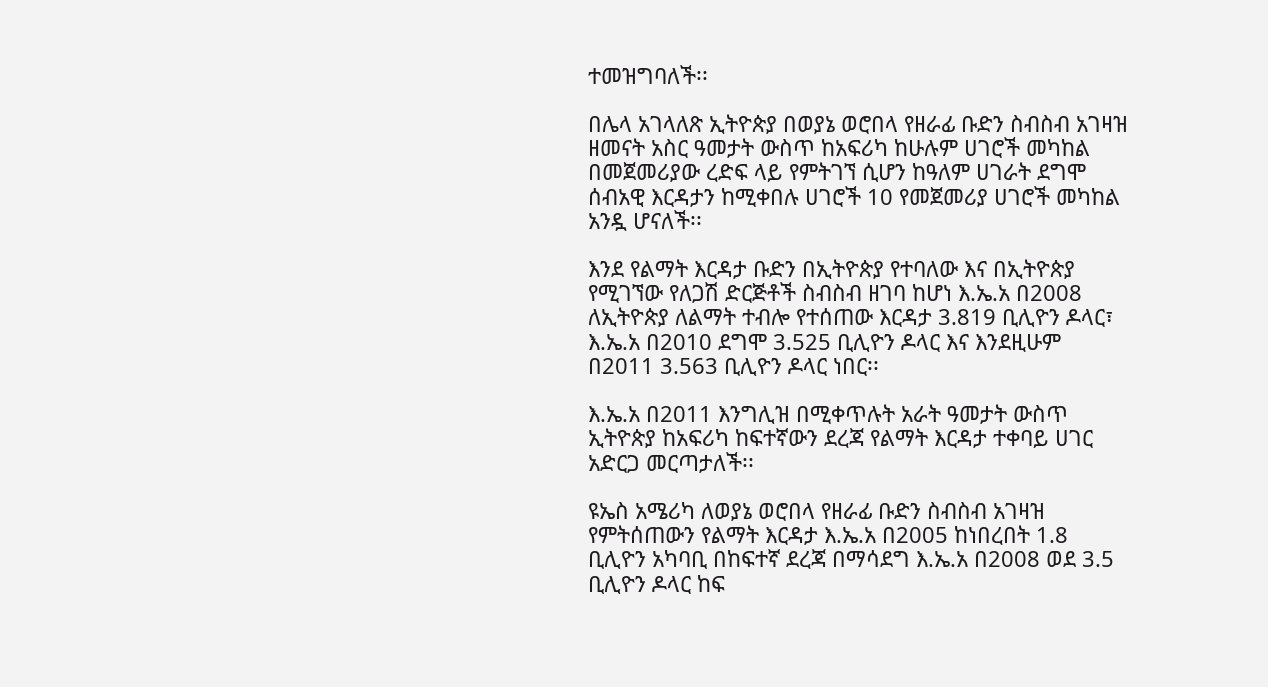ተመዝግባለች፡፡

በሌላ አገላለጽ ኢትዮጵያ በወያኔ ወሮበላ የዘራፊ ቡድን ስብስብ አገዛዝ ዘመናት አስር ዓመታት ውስጥ ከአፍሪካ ከሁሉም ሀገሮች መካከል በመጀመሪያው ረድፍ ላይ የምትገኘ ሲሆን ከዓለም ሀገራት ደግሞ ሰብአዊ እርዳታን ከሚቀበሉ ሀገሮች 10 የመጀመሪያ ሀገሮች መካከል አንዷ ሆናለች፡፡

እንደ የልማት እርዳታ ቡድን በኢትዮጵያ የተባለው እና በኢትዮጵያ የሚገኘው የለጋሽ ድርጅቶች ስብስብ ዘገባ ከሆነ እ.ኤ.አ በ2008 ለኢትዮጵያ ለልማት ተብሎ የተሰጠው እርዳታ 3.819 ቢሊዮን ዶላር፣ እ.ኤ.አ በ2010 ደግሞ 3.525 ቢሊዮን ዶላር እና እንደዚሁም በ2011 3.563 ቢሊዮን ዶላር ነበር፡፡

እ.ኤ.አ በ2011 እንግሊዝ በሚቀጥሉት አራት ዓመታት ውስጥ ኢትዮጵያ ከአፍሪካ ከፍተኛውን ደረጃ የልማት እርዳታ ተቀባይ ሀገር አድርጋ መርጣታለች፡፡

ዩኤስ አሜሪካ ለወያኔ ወሮበላ የዘራፊ ቡድን ስብስብ አገዛዝ የምትሰጠውን የልማት እርዳታ እ.ኤ.አ በ2005 ከነበረበት 1.8 ቢሊዮን አካባቢ በከፍተኛ ደረጃ በማሳደግ እ.ኤ.አ በ2008 ወደ 3.5 ቢሊዮን ዶላር ከፍ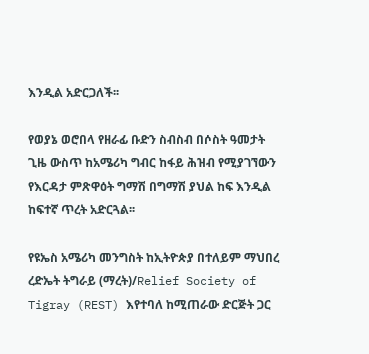እንዲል አድርጋለች፡፡

የወያኔ ወሮበላ የዘራፊ ቡድን ስብስብ በሶስት ዓመታት ጊዜ ውስጥ ከአሜሪካ ግብር ከፋይ ሕዝብ የሚያገኘውን የእርዳታ ምጽዋዕት ግማሽ በግማሽ ያህል ከፍ እንዲል ከፍተኛ ጥረት አድርጓል፡፡

የዩኤስ አሜሪካ መንግስት ከኢትዮጵያ በተለይም ማህበረ ረድኤት ትግራይ (ማረት)/Relief Society of Tigray (REST) እየተባለ ከሚጠራው ድርጅት ጋር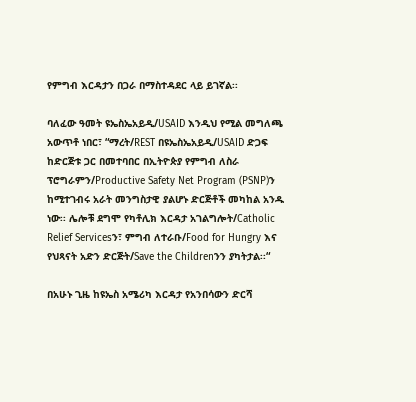የምግብ እርዳታን በጋራ በማስተዳደር ላይ ይገኛል፡፡

ባለፈው ዓመት ዩኤስኤአይዲ/USAID እንዲህ የሚል መግለጫ አውጥቶ ነበር፣ “ማረት/REST በዩኤስኤአይዲ/USAID ድጋፍ ከድርጅቱ ጋር በመተባበር በኢትዮጵያ የምግብ ለስራ ፕሮግራምን/Productive Safety Net Program (PSNP)ን ከሚተገብሩ አራት መንግስታዊ ያልሆኑ ድርጅቶች መካከል አንዱ ነው፡፡ ሌሎቹ ደግሞ የካቶሊክ እርዳታ አገልግሎት/Catholic Relief Servicesን፣ ምግብ ለተራቡ/Food for Hungry እና የህጻናት አድን ድርጅት/Save the Childrenንን ያካትታል፡፡“

በአሁኑ ጊዜ ከዩኤስ አሜሪካ እርዳታ የአንበሳውን ድርሻ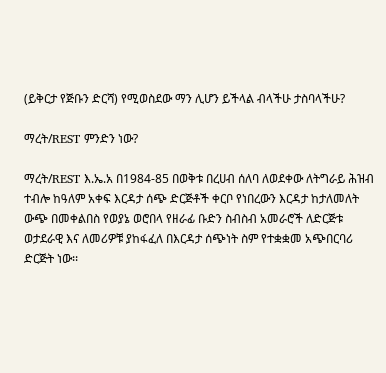(ይቅርታ የጅቡን ድርሻ) የሚወስደው ማን ሊሆን ይችላል ብላችሁ ታስባላችሁ?

ማረት/REST ምንድን ነው?

ማረት/REST እ.ኤ.አ በ1984-85 በወቅቱ በረሀብ ሰለባ ለወደቀው ለትግራይ ሕዝብ ተብሎ ከዓለም አቀፍ እርዳታ ሰጭ ድርጅቶች ቀርቦ የነበረውን እርዳታ ከታለመለት ውጭ በመቀልበስ የወያኔ ወሮበላ የዘራፊ ቡድን ስብስብ አመራሮች ለድርጅቱ ወታደራዊ እና ለመሪዎቹ ያከፋፈለ በእርዳታ ሰጭነት ስም የተቋቋመ አጭበርባሪ ድርጅት ነው፡፡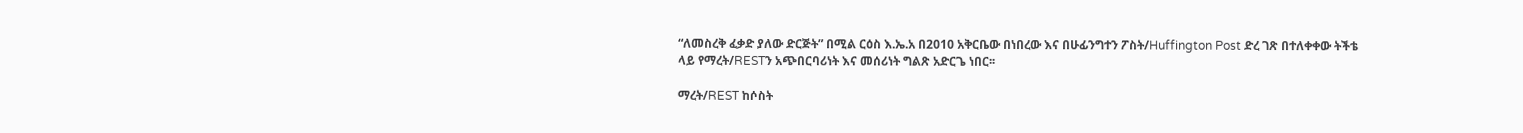“ለመስረቅ ፈቃድ ያለው ድርጅት” በሚል ርዕስ እ.ኤ.አ በ2010 አቅርቤው በነበረው እና በሁፊንግተን ፖስት/Huffington Post ድረ ገጽ በተለቀቀው ትችቴ ላይ የማረት/RESTን አጭበርባሪነት እና መሰሪነት ግልጽ አድርጌ ነበር፡፡

ማረት/REST ከሶስት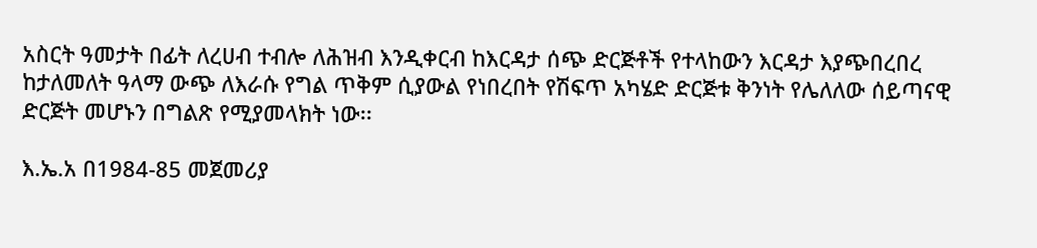አስርት ዓመታት በፊት ለረሀብ ተብሎ ለሕዝብ እንዲቀርብ ከእርዳታ ሰጭ ድርጅቶች የተላከውን እርዳታ እያጭበረበረ ከታለመለት ዓላማ ውጭ ለእራሱ የግል ጥቅም ሲያውል የነበረበት የሽፍጥ አካሄድ ድርጅቱ ቅንነት የሌለለው ሰይጣናዊ ድርጅት መሆኑን በግልጽ የሚያመላክት ነው፡፡

እ.ኤ.አ በ1984-85 መጀመሪያ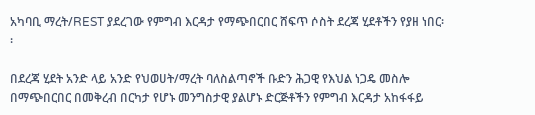አካባቢ ማረት/REST ያደረገው የምግብ እርዳታ የማጭበርበር ሸፍጥ ሶስት ደረጃ ሂደቶችን የያዘ ነበር፡፡

በደረጃ ሂደት አንድ ላይ አንድ የህወሀት/ማረት ባለስልጣኖች ቡድን ሕጋዊ የእህል ነጋዴ መስሎ በማጭበርበር በመቅረብ በርካታ የሆኑ መንግስታዊ ያልሆኑ ድርጅቶችን የምግብ እርዳታ አከፋፋይ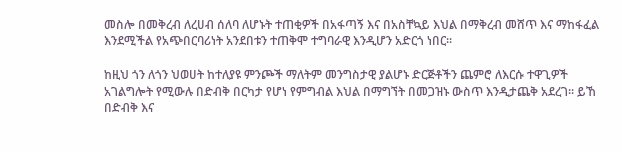መስሎ በመቅረብ ለረሀብ ሰለባ ለሆኑት ተጠቂዎች በአፋጣኝ እና በአስቸኳይ እህል በማቅረብ መሸጥ እና ማከፋፈል እንደሚችል የአጭበርባሪነት አንደበቱን ተጠቅሞ ተግባራዊ እንዲሆን አድርጎ ነበር፡፡

ከዚህ ጎን ለጎን ህወሀት ከተለያዩ ምንጮች ማለትም መንግስታዊ ያልሆኑ ድርጅቶችን ጨምሮ ለእርሱ ተዋጊዎች አገልግሎት የሚውሉ በድብቅ በርካታ የሆነ የምግብል እህል በማግኘት በመጋዝኑ ውስጥ እንዲታጨቅ አደረገ፡፡ ይኸ በድብቅ እና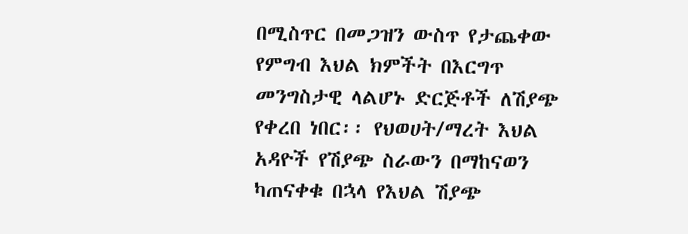በሚስጥር በመጋዝን ውስጥ የታጨቀው የምግብ እህል ክምችት በእርግጥ መንግስታዊ ላልሆኑ ድርጅቶች ለሽያጭ የቀረበ ነበር፡፡ የህወሀት/ማረት እህል አዳዮች የሽያጭ ስራውን በማከናወን ካጠናቀቁ በኋላ የእህል ሽያጭ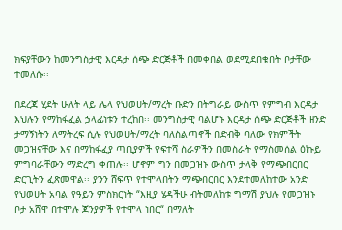ክፍያቸውን ከመንግስታዊ እርዳታ ሰጭ ድርጅቶች በመቀበል ወደሚደበቁበት ቦታቸው ተመለሱ፡፡

በደረጃ ሂደት ሁለት ላይ ሌላ የህወሀት/ማረት ቡድን በትግራይ ውስጥ የምግብ እርዳታ እህሉን የማከፋፈል ኃላፊነቱን ተረከበ፡፡ መንግስታዊ ባልሆኑ እርዳታ ሰጭ ድርጅቶች ዘንድ ታማኝነትን ለማትረፍ ሲሉ የህወሀት/ማረት ባለስልጣኖች በድብቅ ባለው የክምችት መጋዝናቸው እና በማከፋፈያ ጣቢያዎች የፍተሻ ስራዎችን በመስራት የማስመሰል ዕኩይ ምግባራቸውን ማድረግ ቀጠሉ፡፡ ሆኖም ግን በመጋዝኑ ውስጥ ታላቅ የማጭበርበር ድርጊትን ፈጽመዋል፡፡ ያንን ሸፍጥ የተሞላበትን ማጭበርበር እንደተመለከተው አንድ የህወሀት አባል የዓይን ምስክርነት “እዚያ ሄዳችሁ ብትመለከቱ ግማሽ ያህሉ የመጋዝኑ ቦታ አሸዋ በተሞሉ ጆንያዎች የተሞላ ነበር“ በማለት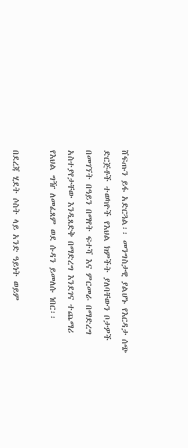ሸፍጡን ይፋ አድርጓል፡፡ መንግስታዊ ያልሆኑ የእርዳታ ሰጭ ድርጅቶች ተወካዮች የእህል ክምችት ያለባቸውን ቦታዎች በመገኘት በዓይን በማየት ፍተሻ እና ምርመራ በማድረግ አስተያየታቸው እንዲጸድቅ በማድረግ እንደገና ተጨማሪ የእህል ግዥ ለመፈጸም ወደ ሱዳን ይመለሱ ነበር፡፡

በደረጃ ሂደት ሶስት ላይ አንድ ዓይነት ወይም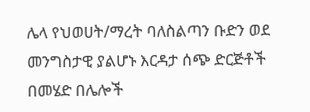ሌላ የህወሀት/ማረት ባለስልጣን ቡድን ወደ መንግስታዊ ያልሆኑ እርዳታ ሰጭ ድርጅቶች በመሄድ በሌሎች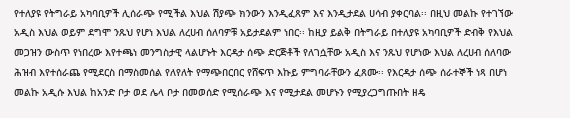የተለያዩ የትግራይ አካባቢዎች ሊሰራጭ የሚችል እህል ሽያጭ ክንውን እንዲፈጸም እና እንዲታደል ሀሳብ ያቀርባል፡፡ በዚህ መልኩ የተገኘው አዲስ እህል ወይም ደግሞ ንጹህ የሆነ እህል ለረሀብ ሰለባዎቹ አይታደልም ነበር፡፡ ከዚያ ይልቅ በትግራይ በተለያዩ አካባቢዎች ድብቅ የእህል መጋዝን ውስጥ የነበረው እየተጫነ መንግስታዊ ላልሆኑት እርዳታ ሰጭ ድርጅቶች የለገሷቸው አዲስ እና ንጹህ የሆነው እህል ለረሀብ ሰለባው ሕዝብ እየተሰራጨ የሚደርስ በማስመሰል የለየለት የማጭበርበር የሸፍጥ እኩይ ምግባራቸውን ፈጸሙ፡፡ የእርዳታ ሰጭ ሰራተኞች ነጻ በሆነ መልኩ አዲሱ እህል ከአንድ ቦታ ወደ ሌላ ቦታ በመወሰድ የሚሰራጭ እና የሚታደል መሆኑን የሚያረጋግጡበት ዘዴ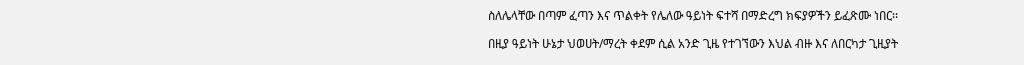ስለሌላቸው በጣም ፈጣን እና ጥልቀት የሌለው ዓይነት ፍተሻ በማድረግ ክፍያዎችን ይፈጽሙ ነበር፡፡

በዚያ ዓይነት ሁኔታ ህወሀት/ማረት ቀደም ሲል አንድ ጊዜ የተገኘውን እህል ብዙ እና ለበርካታ ጊዚያት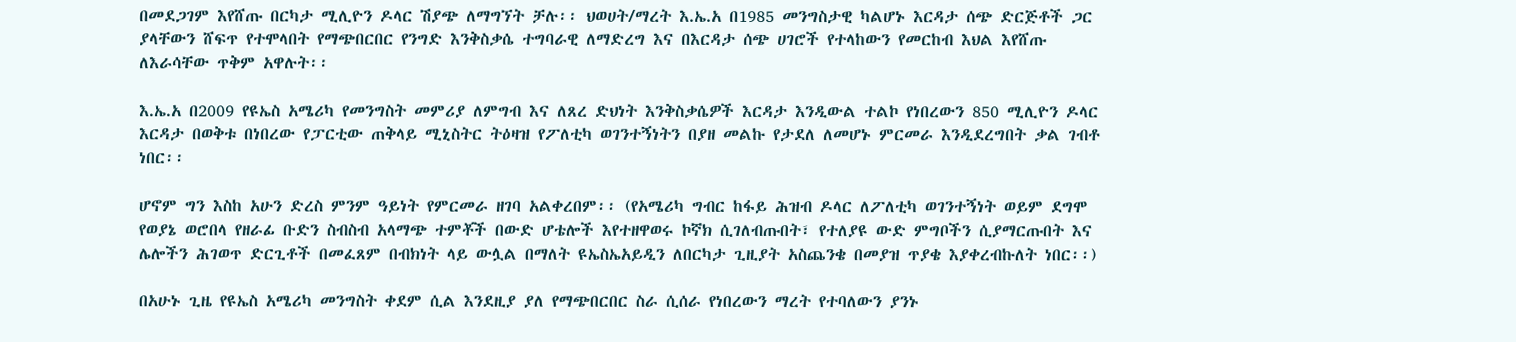በመደጋገም እየሸጡ በርካታ ሚሊዮን ዶላር ሽያጭ ለማግኘት ቻሉ፡፡ ህወሀት/ማረት እ.ኤ.አ በ1985 መንግስታዊ ካልሆኑ እርዳታ ሰጭ ድርጅቶች ጋር ያላቸውን ሸፍጥ የተሞላበት የማጭበርበር የንግድ እንቅስቃሴ ተግባራዊ ለማድረግ እና በእርዳታ ሰጭ ሀገሮች የተላከውን የመርከብ እህል እየሸጡ ለእራሳቸው ጥቅም አዋሉት፡፡

እ.ኤ.አ በ2009 የዩኤስ አሜሪካ የመንግስት መምሪያ ለምግብ እና ለጸረ ድህነት እንቅስቃሴዎች እርዳታ እንዲውል ተልኮ የነበረውን 850 ሚሊዮን ዶላር እርዳታ በወቅቱ በነበረው የፓርቲው ጠቅላይ ሚኒስትር ትዕዛዝ የፖለቲካ ወገንተኝነትን በያዘ መልኩ የታደለ ለመሆኑ ምርመራ እንዲደረግበት ቃል ገብቶ ነበር፡፡

ሆኖም ግን እስከ አሁን ድረስ ምንም ዓይነት የምርመራ ዘገባ አልቀረበም፡፡ (የአሜሪካ ግብር ከፋይ ሕዝብ ዶላር ለፖለቲካ ወገንተኝነት ወይም ደግሞ የወያኔ ወሮበላ የዘራፊ ቡድን ስብስብ አላማጭ ተምቾች በውድ ሆቴሎች እየተዘዋወሩ ኮኛክ ሲገለብጡበት፣ የተለያዩ ውድ ምግቦችን ሲያማርጡበት እና ሌሎችን ሕገወጥ ድርጊቶች በመፈጸም በብክነት ላይ ውሏል በማለት ዩኤስኤአይዲን ለበርካታ ጊዚያት አስጨንቄ በመያዝ ጥያቄ እያቀረብኩለት ነበር፡፡)

በአሁኑ ጊዜ የዩኤስ አሜሪካ መንግስት ቀደም ሲል እንደዚያ ያለ የማጭበርበር ስራ ሲሰራ የነበረውን ማረት የተባለውን ያንኑ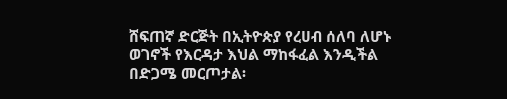ሸፍጠኛ ድርጅት በኢትዮጵያ የረሀብ ሰለባ ለሆኑ ወገኖች የእርዳታ እህል ማከፋፈል እንዲችል በድጋሜ መርጦታል፡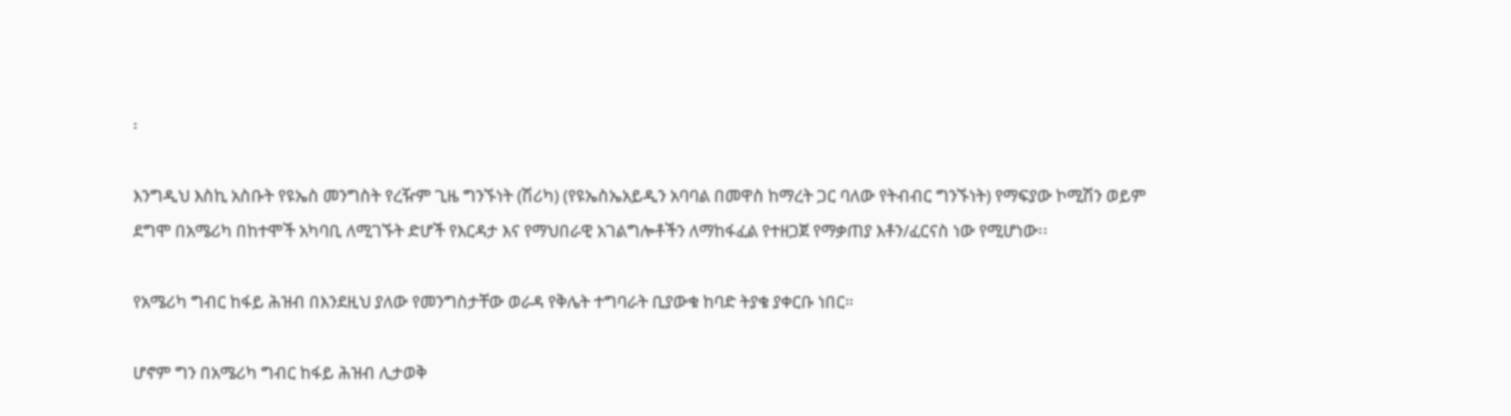፡

እንግዲህ እስኪ አስቡት የዩኤስ መንግስት የረዥም ጊዜ ግንኙነት (ሽሪካ) (የዩኤስኤአይዲን አባባል በመዋስ ከማረት ጋር ባለው የትብብር ግንኙነት) የማፍያው ኮሚሽን ወይም ደግሞ በአሜሪካ በከተሞች አካባቢ ለሚገኙት ድሆች የእርዳታ እና የማህበራዊ አገልግሎቶችን ለማከፋፈል የተዘጋጀ የማቃጠያ እቶን/ፈርናስ ነው የሚሆነው፡፡

የአሜሪካ ግብር ከፋይ ሕዝብ በእንደዚህ ያለው የመንግስታቸው ወራዳ የቅሌት ተግባራት ቢያውቁ ከባድ ትያቄ ያቀርቡ ነበር።

ሆኖም ግን በአሜሪካ ግብር ከፋይ ሕዝብ ሊታወቅ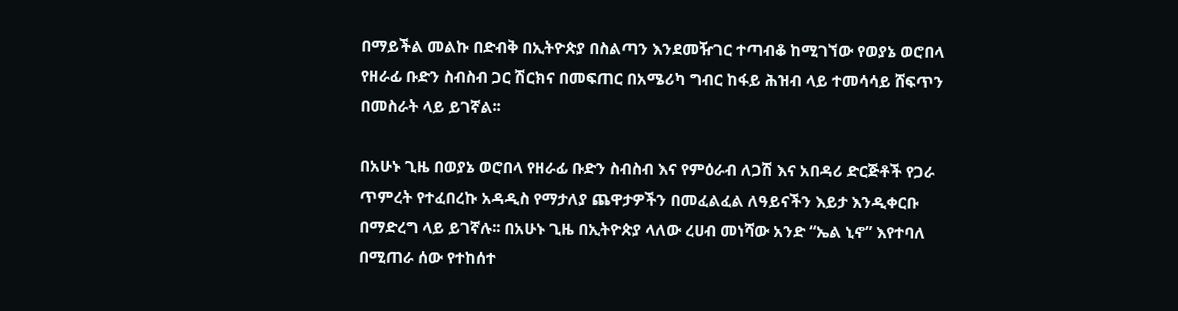በማይችል መልኩ በድብቅ በኢትዮጵያ በስልጣን እንደመዥገር ተጣብቆ ከሚገኘው የወያኔ ወሮበላ የዘራፊ ቡድን ስብስብ ጋር ሽርክና በመፍጠር በአሜሪካ ግብር ከፋይ ሕዝብ ላይ ተመሳሳይ ሸፍጥን በመስራት ላይ ይገኛል፡፡

በአሁኑ ጊዜ በወያኔ ወሮበላ የዘራፊ ቡድን ስብስብ እና የምዕራብ ለጋሽ እና አበዳሪ ድርጅቶች የጋራ ጥምረት የተፈበረኩ አዳዲስ የማታለያ ጨዋታዎችን በመፈልፈል ለዓይናችን እይታ እንዲቀርቡ በማድረግ ላይ ይገኛሉ፡፡ በአሁኑ ጊዜ በኢትዮጵያ ላለው ረሀብ መነሻው አንድ “ኤል ኒኖ” እየተባለ በሚጠራ ሰው የተከሰተ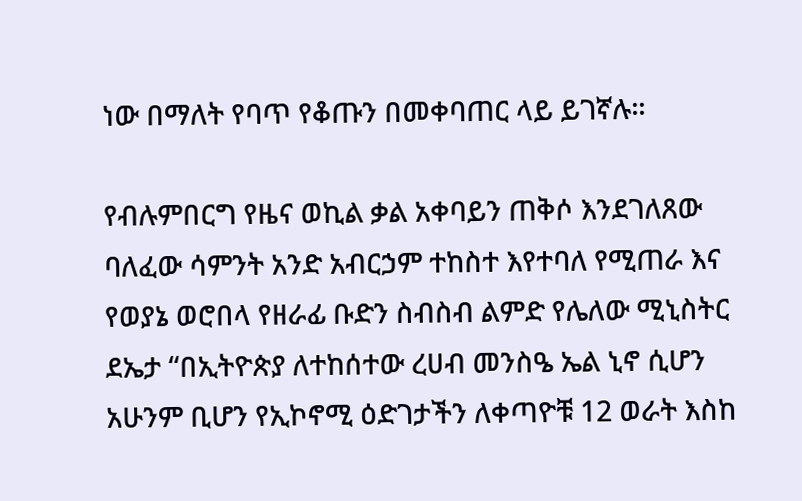ነው በማለት የባጥ የቆጡን በመቀባጠር ላይ ይገኛሉ፡፡

የብሉምበርግ የዜና ወኪል ቃል አቀባይን ጠቅሶ እንደገለጸው ባለፈው ሳምንት አንድ አብርኃም ተከስተ እየተባለ የሚጠራ እና የወያኔ ወሮበላ የዘራፊ ቡድን ስብስብ ልምድ የሌለው ሚኒስትር ደኤታ “በኢትዮጵያ ለተከሰተው ረሀብ መንስዔ ኤል ኒኖ ሲሆን አሁንም ቢሆን የኢኮኖሚ ዕድገታችን ለቀጣዮቹ 12 ወራት እስከ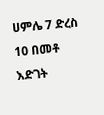ሀምሌ 7 ድረስ 10 በመቶ እድገት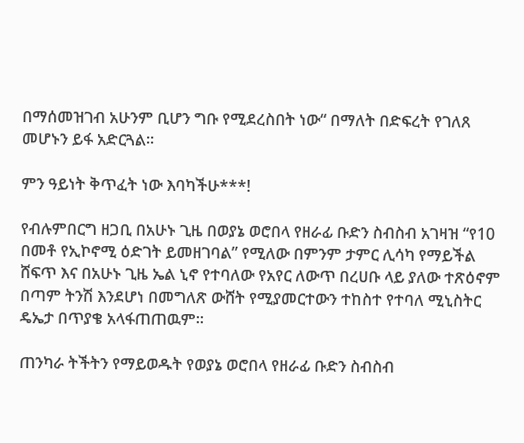በማሰመዝገብ አሁንም ቢሆን ግቡ የሚደረስበት ነው“ በማለት በድፍረት የገለጸ መሆኑን ይፋ አድርጓል፡፡

ምን ዓይነት ቅጥፈት ነው እባካችሁ***!

የብሉምበርግ ዘጋቢ በአሁኑ ጊዜ በወያኔ ወሮበላ የዘራፊ ቡድን ስብስብ አገዛዝ “የ10 በመቶ የኢኮኖሚ ዕድገት ይመዘገባል” የሚለው በምንም ታምር ሊሳካ የማይችል ሸፍጥ እና በአሁኑ ጊዜ ኤል ኒኖ የተባለው የአየር ለውጥ በረሀቡ ላይ ያለው ተጽዕኖም በጣም ትንሽ እንደሆነ በመግለጽ ውሸት የሚያመርተውን ተከስተ የተባለ ሚኒስትር ዴኤታ በጥያቄ አላፋጠጠዉም፡፡

ጠንካራ ትችትን የማይወዱት የወያኔ ወሮበላ የዘራፊ ቡድን ስብስብ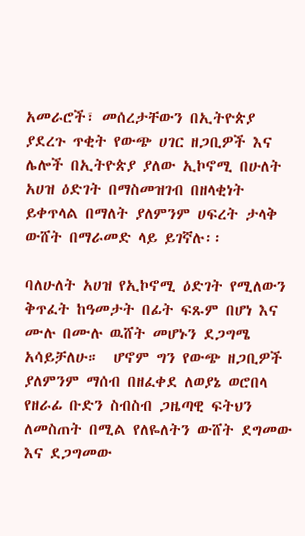አመራሮች፣ መሰረታቸውን በኢትዮጵያ ያደረጉ ጥቂት የውጭ ሀገር ዘጋቢዎች እና ሌሎች በኢትዮጵያ ያለው ኢኮኖሚ በሁለት አሀዝ ዕድገት በማስመዝገብ በዘላቂነት ይቀጥላል በማለት ያለምንም ሀፍረት ታላቅ ውሸት በማራመድ ላይ ይገኛሉ፡፡

ባለሁለት አሀዝ የኢኮኖሚ ዕድገት የሚለውን ቅጥፈት ከዓመታት በፊት ፍጹም በሆነ እና ሙሉ በሙሉ ዉሸት መሆኑን ደጋግሜ አሳይቻለሁ።  ሆኖም ግን የውጭ ዘጋቢዎች ያለምንም ማሰብ በዘፈቀደ ለወያኔ ወሮበላ የዘራፊ ቡድን ስብስብ ጋዜጣዊ ፍትህን ለመስጠት በሚል የለዬለትን ውሸት ደግመው እና ደጋግመው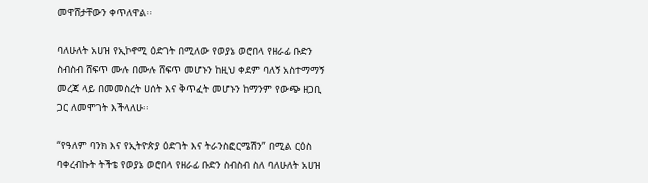መዋሸታቸውን ቀጥለዋል፡፡

ባለሁለት አሀዝ የኢኮኖሚ ዕድገት በሚለው የወያኔ ወሮበላ የዘራፊ ቡድን ስብስብ ሸፍጥ ሙሉ በሙሉ ሸፍጥ መሆኑን ከዚህ ቀደም ባለኝ አስተማማኝ መረጃ ላይ በመመስረት ሀሰት እና ቅጥፈት መሆኑን ከማንም የውጭ ዘጋቢ ጋር ለመሞገት እችላለሁ፡፡

“የዓለም ባንክ እና የኢትዮጵያ ዕድገት እና ትራንስፎርሜሽን” በሚል ርዕስ ባቀረብኩት ትችቴ የወያኔ ወሮበላ የዘራፊ ቡድን ስብስብ ስለ ባለሁለት አሀዝ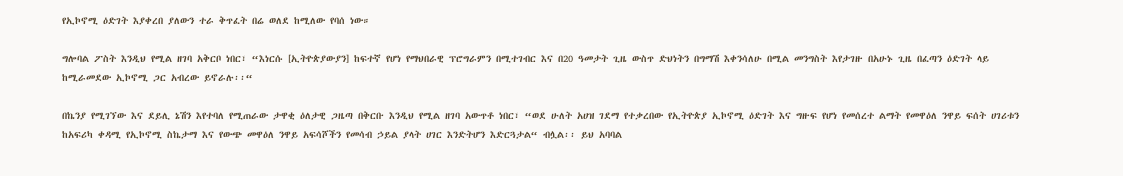የኢኮኖሚ ዕድገት እያቀረበ ያለውን ተራ ቅጥፈት በሬ ወለደ ከሚለው የባሰ ነው።

ግሎባል ፖስት እንዲህ የሚል ዘገባ አቅርቦ ነበር፣ “እነርሱ [ኢትዮጵያውያን] ከፍተኛ የሆነ የማህበራዊ ፕሮግራምን በሚተገብር እና በ20 ዓመታት ጊዜ ውስጥ ድህነትን በግማሽ እቀንሳለሁ በሚል መንግስት እየታገዙ በአሁኑ ጊዜ በፈጣን ዕድገት ላይ ከሚራመደው ኢኮኖሚ ጋር አብረው ይኖራሉ፡፡“

በኬንያ የሚገኘው እና ደይሊ ኔሽን እየተባለ የሚጠራው ታዋቂ ዕለታዊ ጋዜጣ በቅርቡ እንዲህ የሚል ዘገባ አውጥቶ ነበር፣ “ወደ ሁለት አሀዝ ገደማ የተቃረበው የኢትዮጵያ ኢኮኖሚ ዕድገት እና ግዙፍ የሆነ የመሰረተ ልማት የመዋዕለ ንዋይ ፍሰት ሀገሪቱን ከአፍሪካ ቀዳሚ የኢኮኖሚ ስኬታማ እና የውጭ መዋዕለ ንዋይ አፍሳሾችን የመሳብ ኃይል ያላት ሀገር እንድትሆን እድርጓታል“ ብሏል፡፡ ይህ አባባል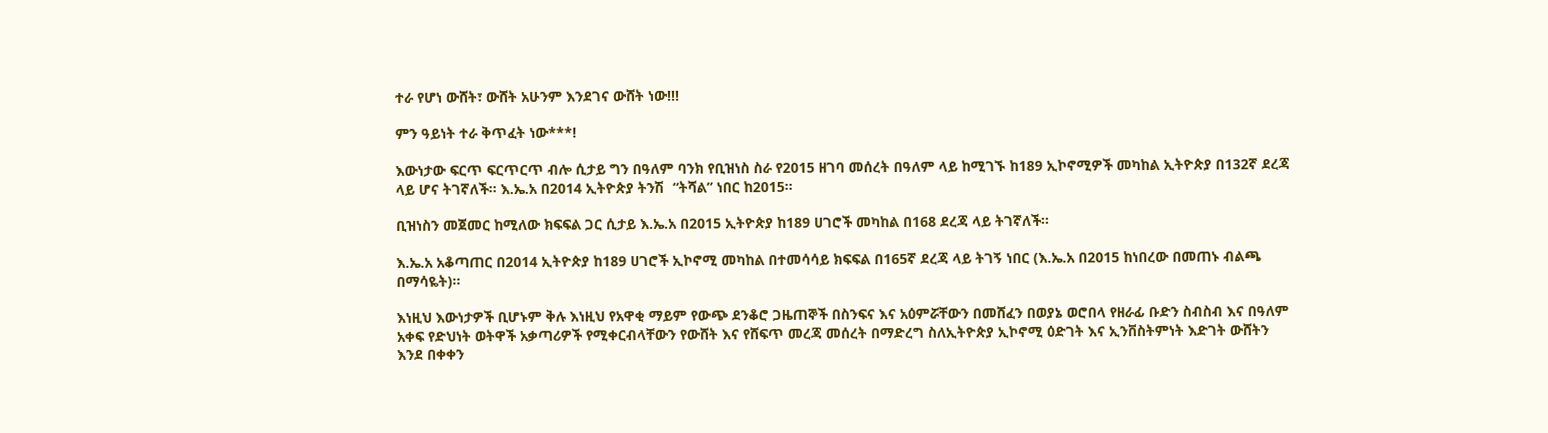ተራ የሆነ ውሸት፣ ውሸት አሁንም እንደገና ውሸት ነው!!!

ምን ዓይነት ተራ ቅጥፈት ነው***!

እውነታው ፍርጥ ፍርጥርጥ ብሎ ሲታይ ግን በዓለም ባንክ የቢዝነስ ስራ የ2015 ዘገባ መሰረት በዓለም ላይ ከሚገኙ ከ189 ኢኮኖሚዎች መካከል ኢትዮጵያ በ132ኛ ደረጃ ላይ ሆና ትገኛለች፡፡ እ.ኤ.አ በ2014 ኢትዮጵያ ትንሽ  “ትሻል” ነበር ከ2015፡፡

ቢዝነስን መጀመር ከሚለው ክፍፍል ጋር ሲታይ እ.ኤ.አ በ2015 ኢትዮጵያ ከ189 ሀገሮች መካከል በ168 ደረጃ ላይ ትገኛለች፡፡

እ.ኤ.አ አቆጣጠር በ2014 ኢትዮጵያ ከ189 ሀገሮች ኢኮኖሚ መካከል በተመሳሳይ ክፍፍል በ165ኛ ደረጃ ላይ ትገኝ ነበር (እ.ኤ.አ በ2015 ከነበረው በመጠኑ ብልጫ በማሳዬት)፡፡

እነዚህ እውነታዎች ቢሆኑም ቅሉ እነዚህ የአዋቂ ማይም የውጭ ደንቆሮ ጋዜጠኞች በስንፍና እና አዕምሯቸውን በመሸፈን በወያኔ ወሮበላ የዘራፊ ቡድን ስብስብ እና በዓለም አቀፍ የድህነት ወትዋች አቃጣሪዎች የሚቀርብላቸውን የውሸት እና የሸፍጥ መረጃ መሰረት በማድረግ ስለኢትዮጵያ ኢኮኖሚ ዕድገት እና ኢንቨስትምነት እድገት ውሸትን እንደ በቀቀን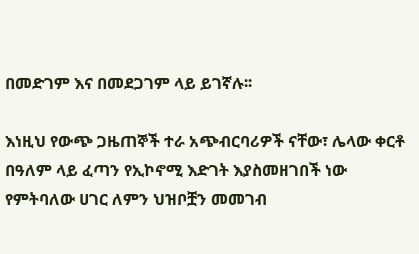በመድገም እና በመደጋገም ላይ ይገኛሉ፡፡

እነዚህ የውጭ ጋዜጠኞች ተራ አጭብርባሪዎች ናቸው፣ ሌላው ቀርቶ በዓለም ላይ ፈጣን የኢኮኖሚ እድገት እያስመዘገበች ነው የምትባለው ሀገር ለምን ህዝቦቿን መመገብ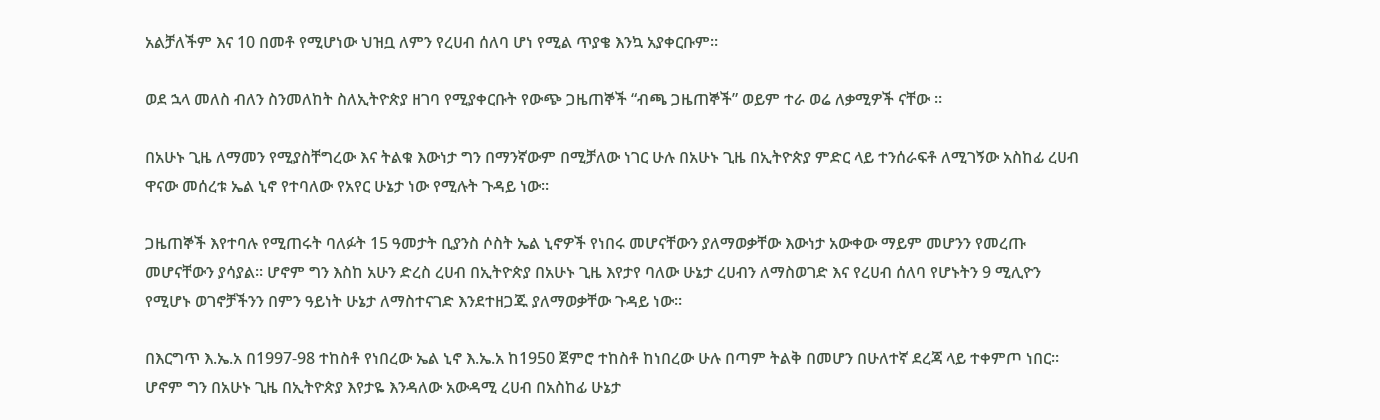አልቻለችም እና 10 በመቶ የሚሆነው ህዝቧ ለምን የረሀብ ሰለባ ሆነ የሚል ጥያቄ እንኳ አያቀርቡም፡፡

ወደ ኋላ መለስ ብለን ስንመለከት ስለኢትዮጵያ ዘገባ የሚያቀርቡት የውጭ ጋዜጠኞች “ብጫ ጋዜጠኞች” ወይም ተራ ወሬ ለቃሚዎች ናቸው ።

በአሁኑ ጊዜ ለማመን የሚያስቸግረው እና ትልቁ እውነታ ግን በማንኛውም በሚቻለው ነገር ሁሉ በአሁኑ ጊዜ በኢትዮጵያ ምድር ላይ ተንሰራፍቶ ለሚገኝው አስከፊ ረሀብ ዋናው መሰረቱ ኤል ኒኖ የተባለው የአየር ሁኔታ ነው የሚሉት ጉዳይ ነው፡፡

ጋዜጠኞች እየተባሉ የሚጠሩት ባለፉት 15 ዓመታት ቢያንስ ሶስት ኤል ኒኖዎች የነበሩ መሆናቸውን ያለማወቃቸው እውነታ አውቀው ማይም መሆንን የመረጡ መሆናቸውን ያሳያል፡፡ ሆኖም ግን እስከ አሁን ድረስ ረሀብ በኢትዮጵያ በአሁኑ ጊዜ እየታየ ባለው ሁኔታ ረሀብን ለማስወገድ እና የረሀብ ሰለባ የሆኑትን 9 ሚሊዮን የሚሆኑ ወገኖቻችንን በምን ዓይነት ሁኔታ ለማስተናገድ እንደተዘጋጁ ያለማወቃቸው ጉዳይ ነው፡፡

በእርግጥ እ.ኤ.አ በ1997-98 ተከስቶ የነበረው ኤል ኒኖ እ.ኤ.አ ከ1950 ጀምሮ ተከስቶ ከነበረው ሁሉ በጣም ትልቅ በመሆን በሁለተኛ ደረጃ ላይ ተቀምጦ ነበር፡፡ ሆኖም ግን በአሁኑ ጊዜ በኢትዮጵያ እየታዬ እንዳለው አውዳሚ ረሀብ በአስከፊ ሁኔታ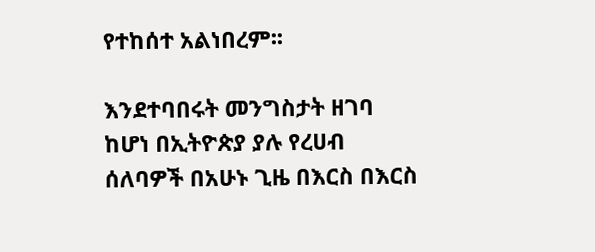የተከሰተ አልነበረም፡፡

እንደተባበሩት መንግስታት ዘገባ ከሆነ በኢትዮጵያ ያሉ የረሀብ ሰለባዎች በአሁኑ ጊዜ በእርስ በእርስ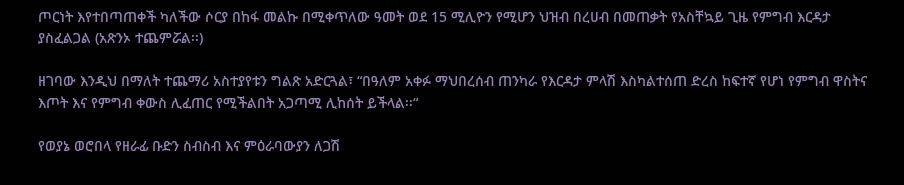ጦርነት እየተበጣጠቀች ካለችው ሶርያ በከፋ መልኩ በሚቀጥለው ዓመት ወደ 15 ሚሊዮን የሚሆን ህዝብ በረሀብ በመጠቃት የአስቸኳይ ጊዜ የምግብ እርዳታ ያስፈልጋል (አጽንኦ ተጨምሯል፡፡)

ዘገባው እንዲህ በማለት ተጨማሪ አስተያየቱን ግልጽ አድርጓል፣ “በዓለም አቀፉ ማህበረሰብ ጠንካራ የእርዳታ ምላሽ እስካልተሰጠ ድረስ ከፍተኛ የሆነ የምግብ ዋስትና እጦት እና የምግብ ቀውስ ሊፈጠር የሚችልበት አጋጣሚ ሊከሰት ይችላል፡፡“

የወያኔ ወሮበላ የዘራፊ ቡድን ስብስብ እና ምዕራባውያን ለጋሽ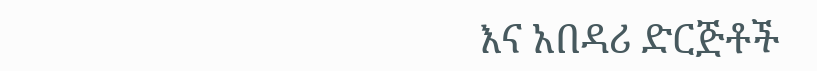እና አበዳሪ ድርጅቶች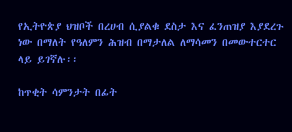የኢትዮጵያ ህዝቦች በረሀብ ሲያልቁ ደስታ እና ፈንጠዝያ እያደረጉ ነው በማለት የዓለምን ሕዝብ በማታለል ለማሳመን በመውተርተር ላይ ይገኛሉ፡፡

ከጥቂት ሳምንታት በፊት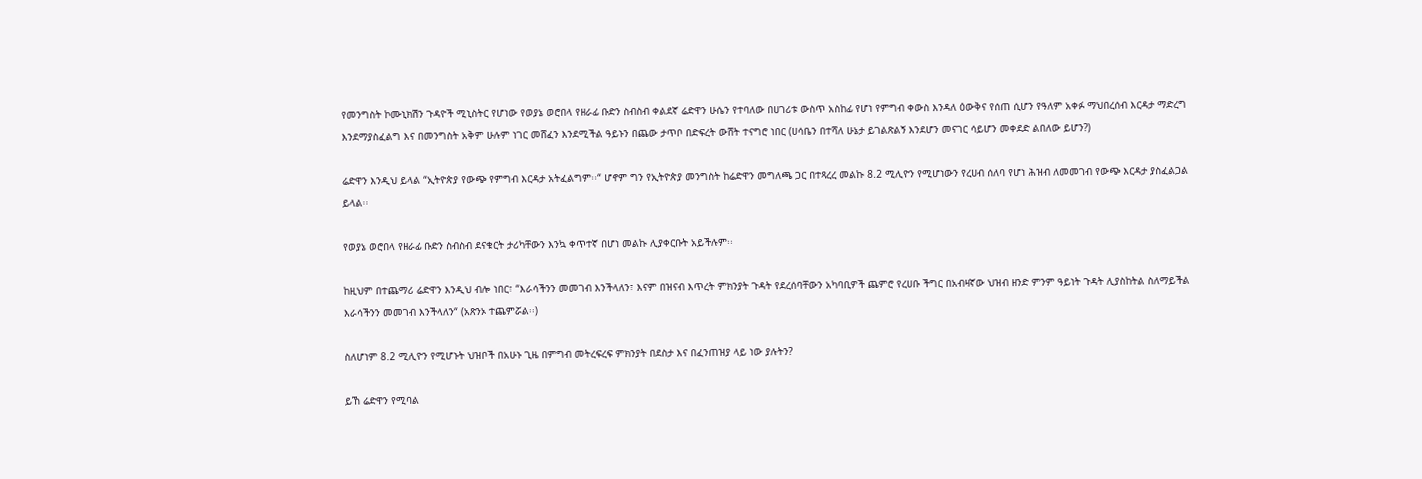የመንግስት ኮሙኒክሽን ጉዳዮች ሚኒስትር የሆነው የወያኔ ወሮበላ የዘራፊ ቡድን ስብስብ ቀልደኛ ሬድዋን ሁሴን የተባለው በሀገሪቱ ውስጥ አስከፊ የሆነ የምግብ ቀውስ እንዳለ ዕውቅና የሰጠ ሲሆን የዓለም አቀፉ ማህበረሰብ እርዳታ ማድረግ እንደማያስፈልግ እና በመንግስት አቅም ሁሉም ነገር መሸፈን እንደሚችል ዓይኑን በጨው ታጥቦ በድፍረት ውሸት ተናግሮ ነበር (ሀሳቤን በተሻለ ሁኔታ ይገልጽልኝ እንደሆን መናገር ሳይሆን መቀደድ ልበለው ይሆን?)

ሬድዋን እንዲህ ይላል “ኢትዮጵያ የውጭ የምግብ እርዳታ አትፈልግም፡፡“ ሆኖም ግን የኢትዮጵያ መንግስት ከሬድዋን መግለጫ ጋር በተጻረረ መልኩ 8.2 ሚሊዮን የሚሆነውን የረሀብ ሰለባ የሆነ ሕዝብ ለመመገብ የውጭ እርዳታ ያስፈልጋል ይላል፡፡

የወያኔ ወሮበላ የዘራፊ ቡድን ስብስብ ደናቁርት ታሪካቸውን እንኳ ቀጥተኛ በሆነ መልኩ ሊያቀርቡት አይችሉም፡፡

ከዚህም በተጨማሪ ሬድዋን እንዲህ ብሎ ነበር፣ “እራሳችንን መመገብ እንችላለን፣ እናም በዝናብ እጥረት ምክንያት ጉዳት የደረሰባቸውን አካባቢዎች ጨምሮ የረሀቡ ችግር በአብዛኛው ህዝብ ዘንድ ምንም ዓይነት ጉዳት ሊያስከትል ስለማይችል እራሳችንን መመገብ እንችላለን“ (አጽንኦ ተጨምሯል፡፡)

ስለሆነም 8.2 ሚሊዮን የሚሆኑት ህዝቦች በአሁኑ ጊዜ በምግብ መትረፍረፍ ምክንያት በደስታ እና በፈንጠዝያ ላይ ነው ያሉትን?

ይኸ ሬድዋን የሚባል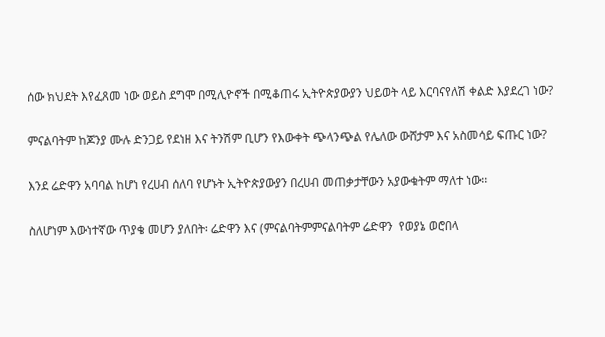ሰው ክህደት እየፈጸመ ነው ወይስ ደግሞ በሚሊዮኖች በሚቆጠሩ ኢትዮጵያውያን ህይወት ላይ እርባናየለሽ ቀልድ እያደረገ ነው?

ምናልባትም ከጆንያ ሙሉ ድንጋይ የደነዘ እና ትንሽም ቢሆን የእውቀት ጭላንጭል የሌለው ውሸታም እና አስመሳይ ፍጡር ነው?

እንደ ሬድዋን አባባል ከሆነ የረሀብ ሰለባ የሆኑት ኢትዮጵያውያን በረሀብ መጠቃታቸውን አያውቁትም ማለተ ነው፡፡

ስለሆነም እውነተኛው ጥያቄ መሆን ያለበት፡ ሬድዋን እና (ምናልባትምምናልባትም ሬድዋን  የወያኔ ወሮበላ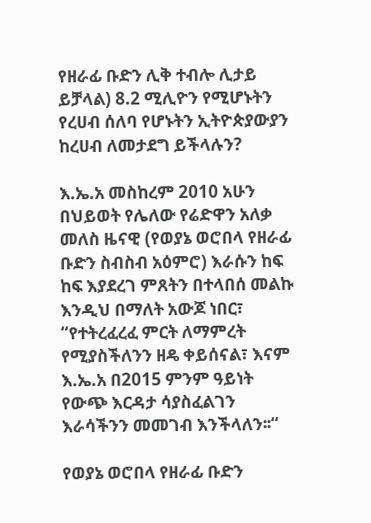የዘራፊ ቡድን ሊቅ ተብሎ ሊታይ ይቻላል) 8.2 ሚሊዮን የሚሆኑትን የረሀብ ሰለባ የሆኑትን ኢትዮጵያውያን ከረሀብ ለመታደግ ይችላሉን?

እ.ኤ.አ መስከረም 2010 አሁን በህይወት የሌለው የሬድዋን አለቃ መለስ ዜናዊ (የወያኔ ወሮበላ የዘራፊ ቡድን ስብስብ አዕምሮ) እራሱን ከፍ ከፍ እያደረገ ምጸትን በተላበሰ መልኩ እንዲህ በማለት አውጆ ነበር፣ “የተትረፈረፈ ምርት ለማምረት የሚያስችለንን ዘዴ ቀይሰናል፣ እናም እ.ኤ.አ በ2015 ምንም ዓይነት የውጭ እርዳታ ሳያስፈልገን እራሳችንን መመገብ እንችላለን፡፡“

የወያኔ ወሮበላ የዘራፊ ቡድን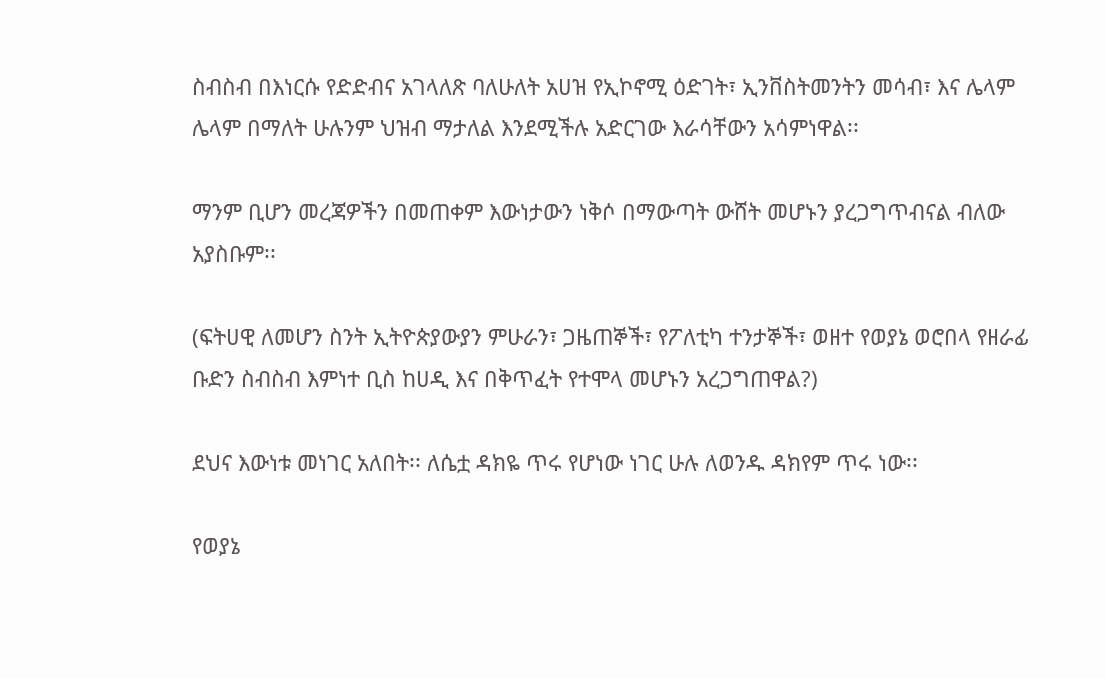ስብስብ በእነርሱ የድድብና አገላለጽ ባለሁለት አሀዝ የኢኮኖሚ ዕድገት፣ ኢንቨስትመንትን መሳብ፣ እና ሌላም ሌላም በማለት ሁሉንም ህዝብ ማታለል እንደሚችሉ አድርገው እራሳቸውን አሳምነዋል፡፡

ማንም ቢሆን መረጃዎችን በመጠቀም እውነታውን ነቅሶ በማውጣት ውሸት መሆኑን ያረጋግጥብናል ብለው አያስቡም፡፡

(ፍትሀዊ ለመሆን ስንት ኢትዮጵያውያን ምሁራን፣ ጋዜጠኞች፣ የፖለቲካ ተንታኞች፣ ወዘተ የወያኔ ወሮበላ የዘራፊ ቡድን ስብስብ እምነተ ቢስ ከሀዲ እና በቅጥፈት የተሞላ መሆኑን አረጋግጠዋል?)

ደህና እውነቱ መነገር አለበት፡፡ ለሴቷ ዳክዬ ጥሩ የሆነው ነገር ሁሉ ለወንዱ ዳክየም ጥሩ ነው፡፡

የወያኔ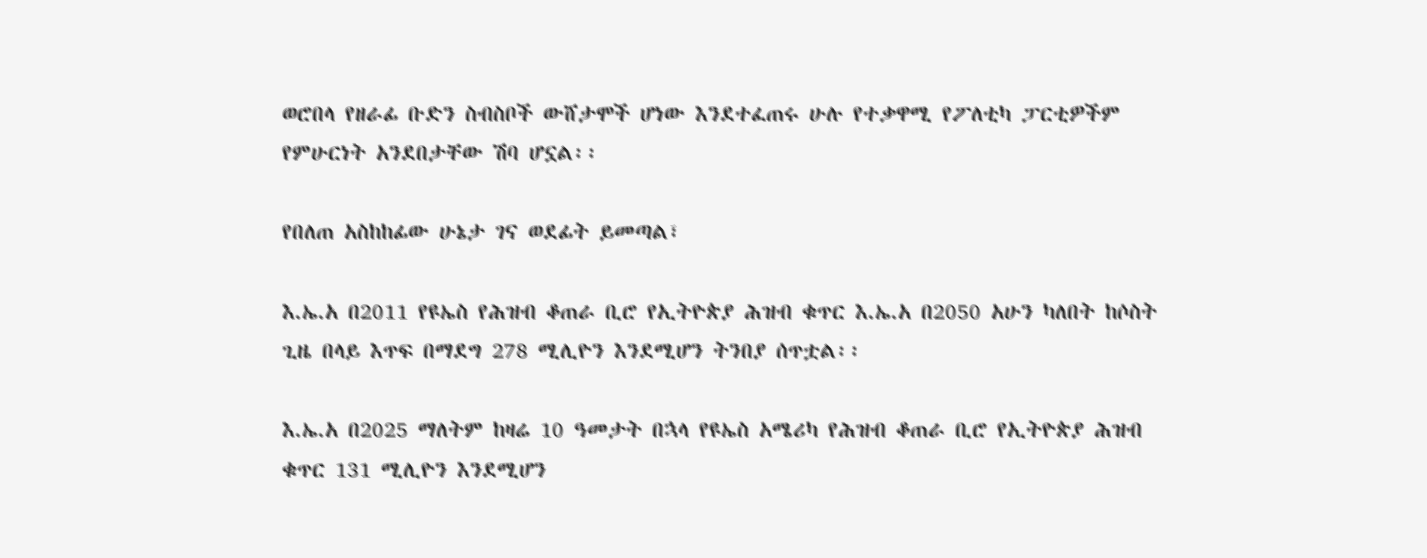ወሮበላ የዘራፊ ቡድን ስብስቦች ውሸታሞች ሆነው እንደተፈጠሩ ሁሉ የተቃዋሚ የፖለቲካ ፓርቲዎችም የምሁርነት አንደበታቸው ሽባ ሆኗል፡፡

የበለጠ አስከከፊው ሁኔታ ገና ወደፊት ይመጣል፣

እ.ኤ.አ በ2011 የዩኤስ የሕዝብ ቆጠራ ቢሮ የኢትዮጵያ ሕዝብ ቁጥር እ.ኤ.አ በ2050 አሁን ካለበት ከሶስት ጊዜ በላይ እጥፍ በማደግ 278 ሚሊዮን እንደሚሆን ትንበያ ሰጥቷል፡፡

እ.ኤ.አ በ2025 ማለትም ከዛሬ 10 ዓመታት በኋላ የዩኤስ አሜሪካ የሕዝብ ቆጠራ ቢሮ የኢትዮጵያ ሕዝብ ቁጥር 131 ሚሊዮን እንደሚሆን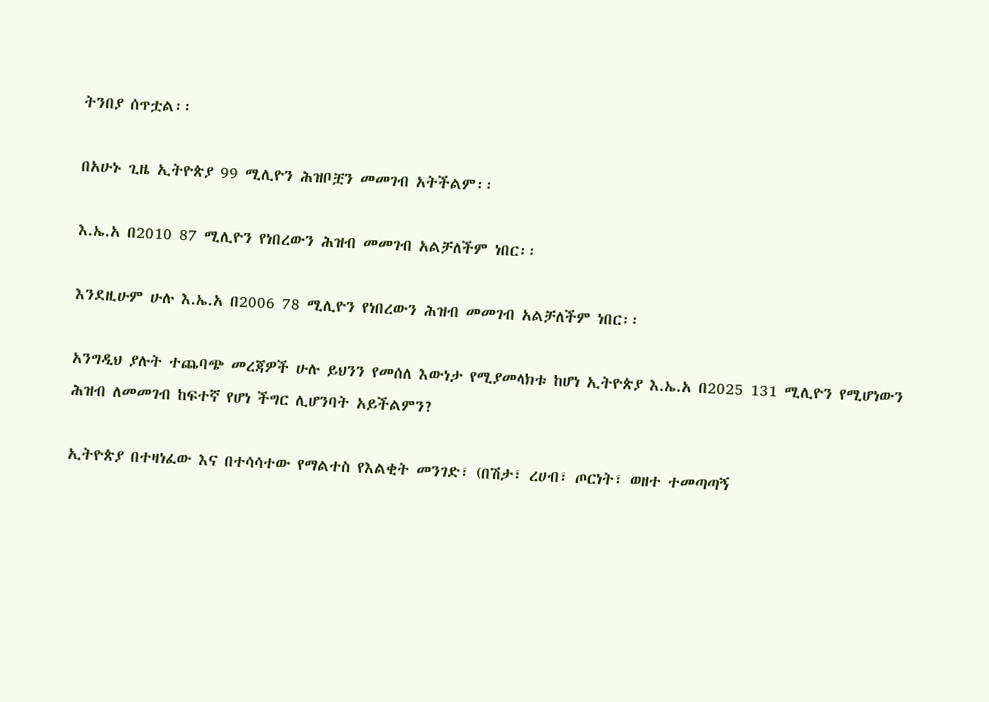ትንበያ ሰጥቷል፡፡

በአሁኑ ጊዜ ኢትዮጵያ 99 ሚሊዮን ሕዝቦቿን መመገብ አትችልም፡፡

እ.ኤ.አ በ2010 87 ሚሊዮን የነበረውን ሕዝብ መመገብ አልቻለችም ነበር፡፡

እንደዚሁም ሁሉ እ.ኤ.አ በ2006 78 ሚሊዮን የነበረውን ሕዝብ መመገብ አልቻለችም ነበር፡፡

አንግዲህ ያሉት ተጨባጭ መረጃዎች ሁሉ ይህንን የመሰለ እውነታ የሚያመላክቱ ከሆነ ኢትዮጵያ እ.ኤ.አ በ2025 131 ሚሊዮን የሚሆነውን ሕዝብ ለመመገብ ከፍተኛ የሆነ ችግር ሊሆንባት አይችልምን?

ኢትዮጵያ በተዛነፈው እና በተሳሳተው የማልተስ የእልቂት መንገድ፣ (በሽታ፣ ረሀብ፣ ጦርነት፣ ወዘተ ተመጣጣኝ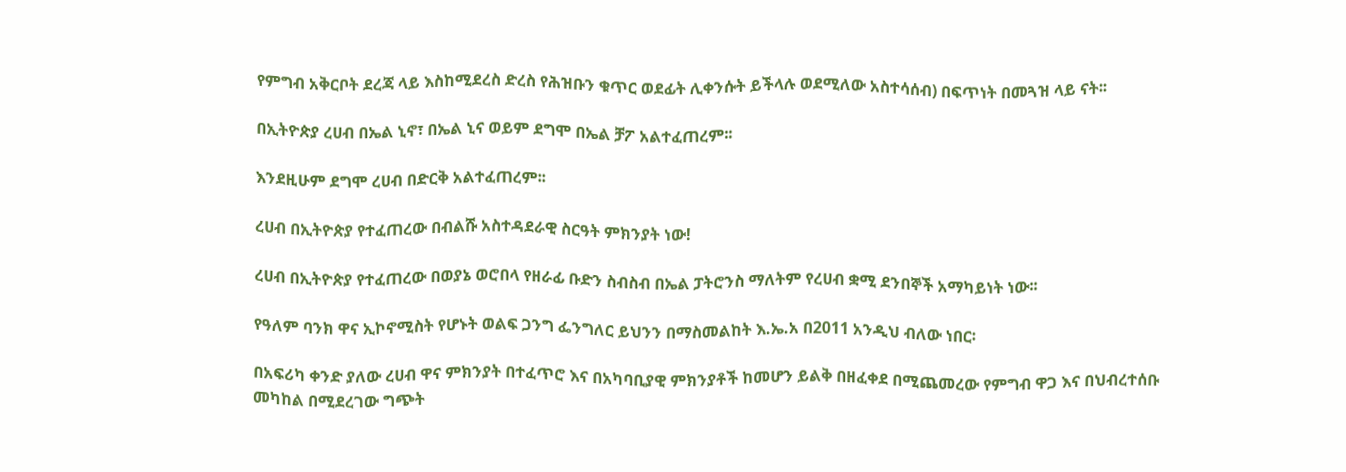የምግብ አቅርቦት ደረጃ ላይ እስከሚደረስ ድረስ የሕዝቡን ቁጥር ወደፊት ሊቀንሱት ይችላሉ ወደሚለው አስተሳሰብ) በፍጥነት በመጓዝ ላይ ናት፡፡

በኢትዮጵያ ረሀብ በኤል ኒኖ፣ በኤል ኒና ወይም ደግሞ በኤል ቻፖ አልተፈጠረም፡፡

እንደዚሁም ደግሞ ረሀብ በድርቅ አልተፈጠረም፡፡

ረሀብ በኢትዮጵያ የተፈጠረው በብልሹ አስተዳደራዊ ስርዓት ምክንያት ነው!

ረሀብ በኢትዮጵያ የተፈጠረው በወያኔ ወሮበላ የዘራፊ ቡድን ስብስብ በኤል ፓትሮንስ ማለትም የረሀብ ቋሚ ደንበኞች አማካይነት ነው፡፡

የዓለም ባንክ ዋና ኢኮኖሚስት የሆኑት ወልፍ ጋንግ ፌንግለር ይህንን በማስመልከት እ.ኤ.አ በ2011 አንዲህ ብለው ነበር፡

በአፍሪካ ቀንድ ያለው ረሀብ ዋና ምክንያት በተፈጥሮ እና በአካባቢያዊ ምክንያቶች ከመሆን ይልቅ በዘፈቀደ በሚጨመረው የምግብ ዋጋ እና በህብረተሰቡ መካከል በሚደረገው ግጭት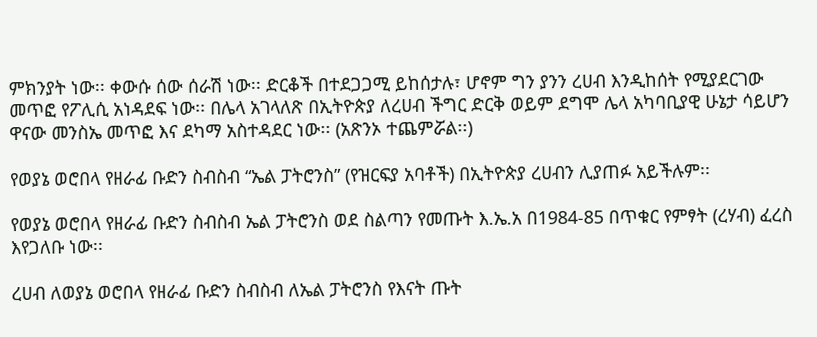ምክንያት ነው፡፡ ቀውሱ ሰው ሰራሽ ነው፡፡ ድርቆች በተደጋጋሚ ይከሰታሉ፣ ሆኖም ግን ያንን ረሀብ እንዲከሰት የሚያደርገው መጥፎ የፖሊሲ አነዳደፍ ነው፡፡ በሌላ አገላለጽ በኢትዮጵያ ለረሀብ ችግር ድርቅ ወይም ደግሞ ሌላ አካባቢያዊ ሁኔታ ሳይሆን ዋናው መንስኤ መጥፎ እና ደካማ አስተዳደር ነው፡፡ (አጽንኦ ተጨምሯል፡፡)

የወያኔ ወሮበላ የዘራፊ ቡድን ስብስብ “ኤል ፓትሮንስ” (የዝርፍያ አባቶች) በኢትዮጵያ ረሀብን ሊያጠፉ አይችሉም፡፡

የወያኔ ወሮበላ የዘራፊ ቡድን ስብስብ ኤል ፓትሮንስ ወደ ስልጣን የመጡት እ.ኤ.አ በ1984-85 በጥቁር የምፃት (ረሃብ) ፈረስ እየጋለቡ ነው፡፡

ረሀብ ለወያኔ ወሮበላ የዘራፊ ቡድን ስብስብ ለኤል ፓትሮንስ የእናት ጡት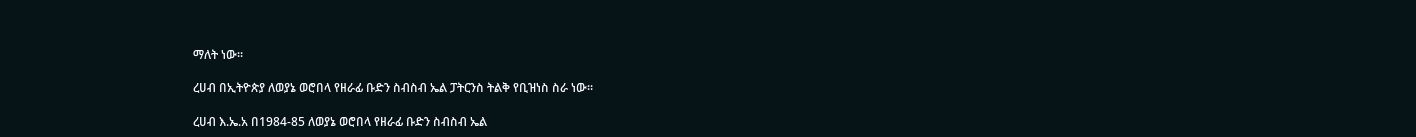ማለት ነው፡፡

ረሀብ በኢትዮጵያ ለወያኔ ወሮበላ የዘራፊ ቡድን ስብስብ ኤል ፓትርንስ ትልቅ የቢዝነስ ስራ ነው፡፡

ረሀብ እ.ኤ.አ በ1984-85 ለወያኔ ወሮበላ የዘራፊ ቡድን ስብስብ ኤል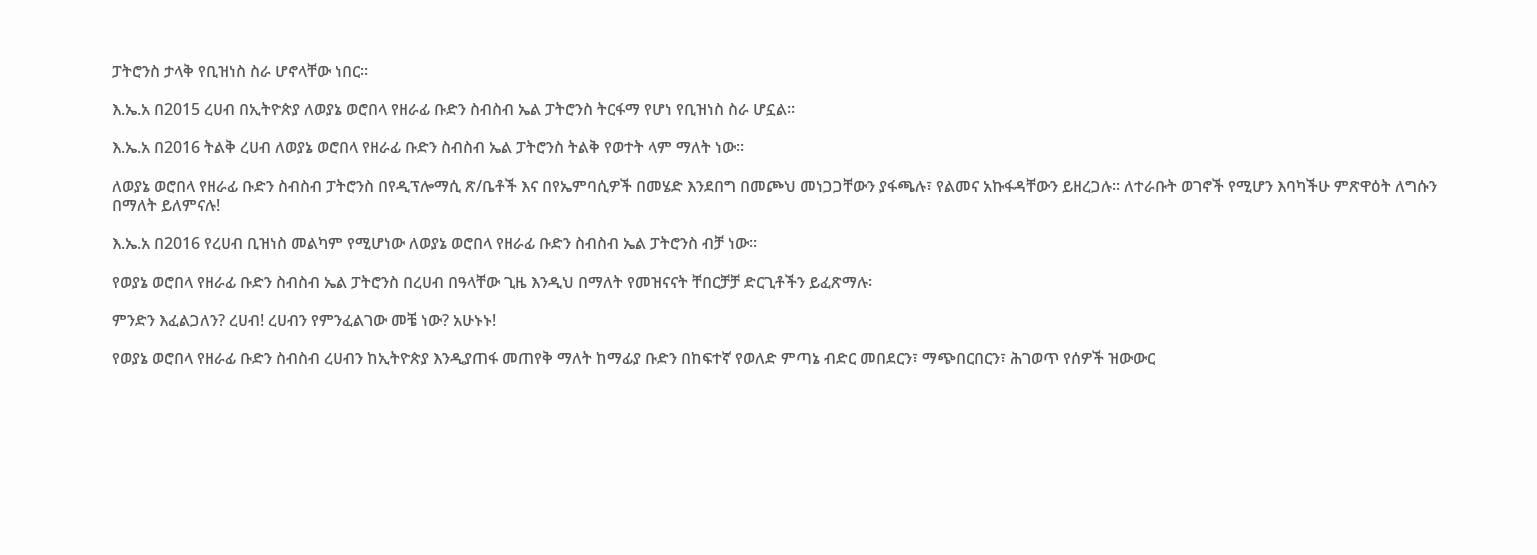ፓትሮንስ ታላቅ የቢዝነስ ስራ ሆኖላቸው ነበር፡፡

እ.ኤ.አ በ2015 ረሀብ በኢትዮጵያ ለወያኔ ወሮበላ የዘራፊ ቡድን ስብስብ ኤል ፓትሮንስ ትርፋማ የሆነ የቢዝነስ ስራ ሆኗል፡፡

እ.ኤ.አ በ2016 ትልቅ ረሀብ ለወያኔ ወሮበላ የዘራፊ ቡድን ስብስብ ኤል ፓትሮንስ ትልቅ የወተት ላም ማለት ነው፡፡

ለወያኔ ወሮበላ የዘራፊ ቡድን ስብስብ ፓትሮንስ በየዲፕሎማሲ ጽ/ቤቶች እና በየኤምባሲዎች በመሄድ እንደበግ በመጮህ መነጋጋቸውን ያፋጫሉ፣ የልመና አኩፋዳቸውን ይዘረጋሉ፡፡ ለተራቡት ወገኖች የሚሆን እባካችሁ ምጽዋዕት ለግሱን በማለት ይለምናሉ!

እ.ኤ.አ በ2016 የረሀብ ቢዝነስ መልካም የሚሆነው ለወያኔ ወሮበላ የዘራፊ ቡድን ስብስብ ኤል ፓትሮንስ ብቻ ነው፡፡

የወያኔ ወሮበላ የዘራፊ ቡድን ስብስብ ኤል ፓትሮንስ በረሀብ በዓላቸው ጊዜ እንዲህ በማለት የመዝናናት ቸበርቻቻ ድርጊቶችን ይፈጽማሉ፡

ምንድን እፈልጋለን? ረሀብ! ረሀብን የምንፈልገው መቼ ነው? አሁኑኑ!

የወያኔ ወሮበላ የዘራፊ ቡድን ስብስብ ረሀብን ከኢትዮጵያ እንዲያጠፋ መጠየቅ ማለት ከማፊያ ቡድን በከፍተኛ የወለድ ምጣኔ ብድር መበደርን፣ ማጭበርበርን፣ ሕገወጥ የሰዎች ዝውውር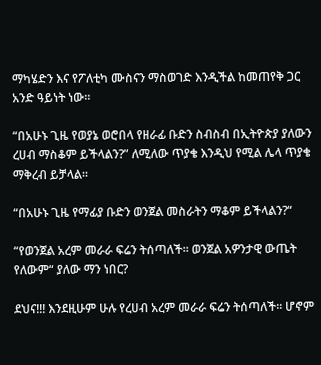ማካሄድን እና የፖለቲካ ሙስናን ማስወገድ እንዲችል ከመጠየቅ ጋር አንድ ዓይነት ነው፡፡

“በአሁኑ ጊዜ የወያኔ ወሮበላ የዘራፊ ቡድን ስብስብ በኢትዮጵያ ያለውን ረሀብ ማስቆም ይችላልን?” ለሚለው ጥያቄ እንዲህ የሚል ሌላ ጥያቄ ማቅረብ ይቻላል፡፡

“በአሁኑ ጊዜ የማፊያ ቡድን ወንጀል መስራትን ማቆም ይችላልን?“

“የወንጀል አረም መራራ ፍሬን ትሰጣለች፡፡ ወንጀል አዎንታዊ ውጤት የለውም“ ያለው ማን ነበር?

ደህና!!! እንደዚሁም ሁሉ የረሀብ አረም መራራ ፍሬን ትሰጣለች፡፡ ሆኖም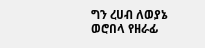ግን ረሀብ ለወያኔ ወሮበላ የዘራፊ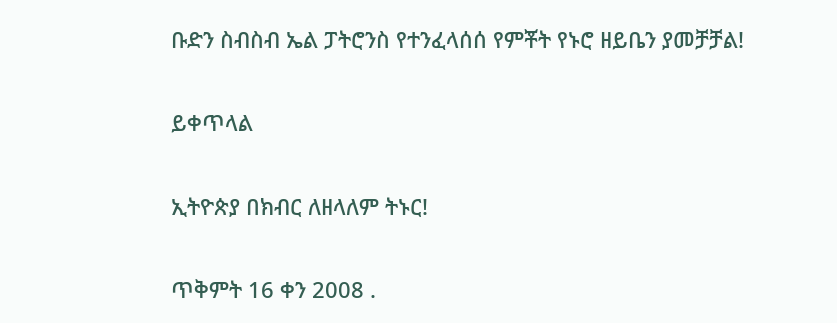ቡድን ስብስብ ኤል ፓትሮንስ የተንፈላሰሰ የምቾት የኑሮ ዘይቤን ያመቻቻል!

ይቀጥላል

ኢትዮጵያ በክብር ለዘላለም ትኑር!

ጥቅምት 16 ቀን 2008 .